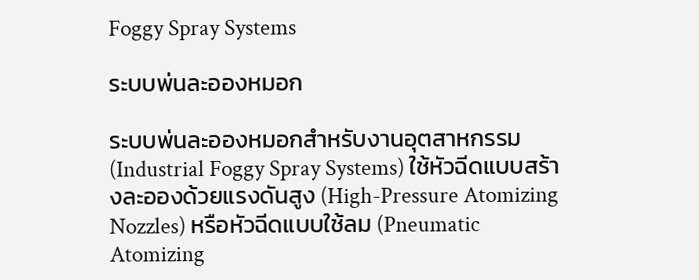Foggy Spray Systems

ระบบพ่นละอองหมอก

ระบบพ่นละอองหมอกสำหรับงานอุตสาหกรรม (Industrial Foggy Spray Systems) ใช้หัวฉีดแบบสร้างละอองด้วยแรงดันสูง (High-Pressure Atomizing Nozzles) หรือหัวฉีดแบบใช้ลม (Pneumatic Atomizing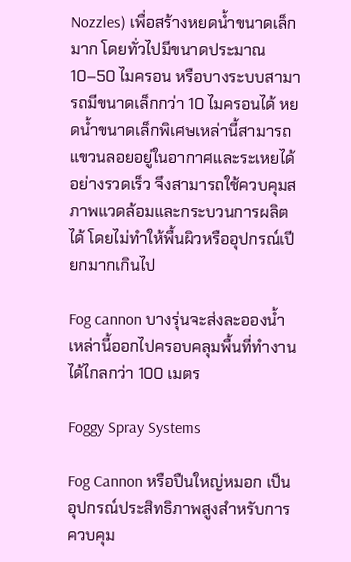Nozzles) เพื่อสร้างหยดน้ำขนาดเล็กมาก โดยทั่วไปมีขนาดประมาณ 10–50 ไมครอน หรือบางระบบสามารถมีขนาดเล็กกว่า 10 ไมครอนได้ หยดน้ำขนาดเล็กพิเศษเหล่านี้สามารถแขวนลอยอยู่ในอากาศและระเหยได้อย่างรวดเร็ว จึงสามารถใช้ควบคุมสภาพแวดล้อมและกระบวนการผลิตได้ โดยไม่ทำให้พื้นผิวหรืออุปกรณ์เปียกมากเกินไป

Fog cannon บางรุ่นจะส่งละอองน้ำเหล่านี้ออกไปครอบคลุมพื้นที่ทำงานได้ไกลกว่า 100 เมตร

Foggy Spray Systems

Fog Cannon หรือปืนใหญ่หมอก เป็นอุปกรณ์ประสิทธิภาพสูงสำหรับการควบคุม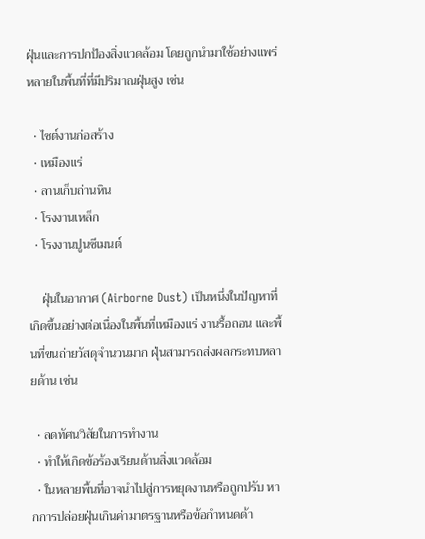ฝุ่นและการปกป้องสิ่งแวดล้อม โดยถูกนำมาใช้อย่างแพร่หลายในพื้นที่ที่มีปริมาณฝุ่นสูง เช่น

  • ไซต์งานก่อสร้าง
  • เหมืองแร่
  • ลานเก็บถ่านหิน
  • โรงงานเหล็ก
  • โรงงานปูนซีเมนต์

    ฝุ่นในอากาศ (Airborne Dust) เป็นหนึ่งในปัญหาที่เกิดขึ้นอย่างต่อเนื่องในพื้นที่เหมืองแร่ งานรื้อถอน และพื้นที่ขนถ่ายวัสดุจำนวนมาก ฝุ่นสามารถส่งผลกระทบหลายด้าน เช่น

  • ลดทัศนวิสัยในการทำงาน
  • ทำให้เกิดข้อร้องเรียนด้านสิ่งแวดล้อม
  • ในหลายพื้นที่อาจนำไปสู่การหยุดงานหรือถูกปรับ หากการปล่อยฝุ่นเกินค่ามาตรฐานหรือข้อกำหนดด้า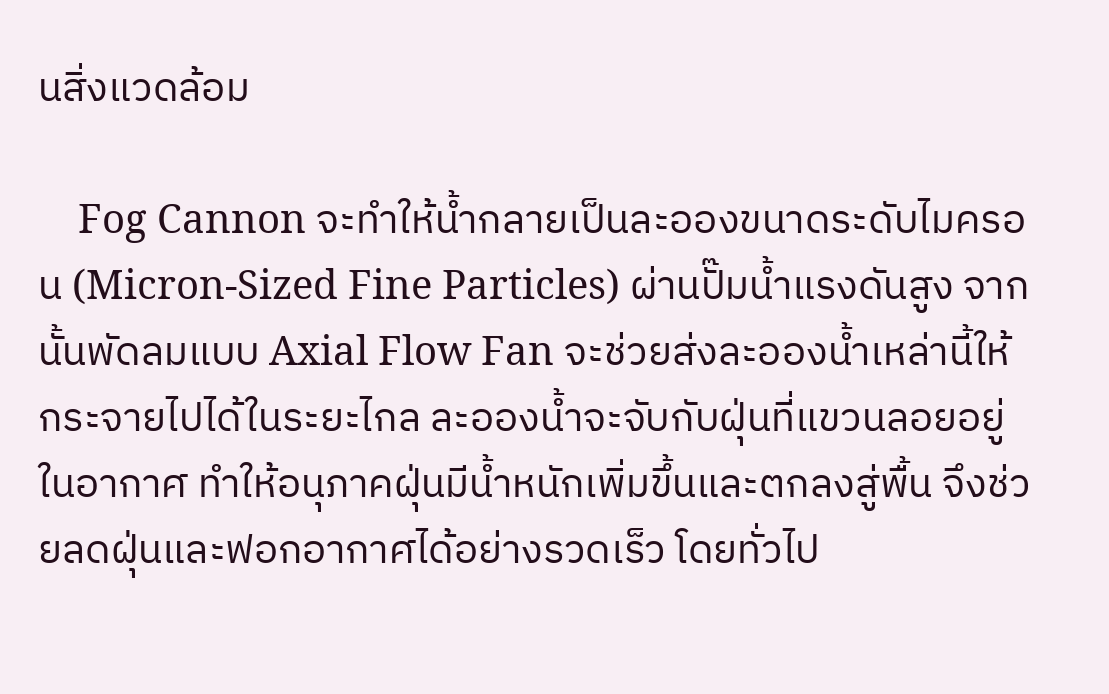นสิ่งแวดล้อม

    Fog Cannon จะทำให้น้ำกลายเป็นละอองขนาดระดับไมครอน (Micron-Sized Fine Particles) ผ่านปั๊มน้ำแรงดันสูง จากนั้นพัดลมแบบ Axial Flow Fan จะช่วยส่งละอองน้ำเหล่านี้ให้กระจายไปได้ในระยะไกล ละอองน้ำจะจับกับฝุ่นที่แขวนลอยอยู่ในอากาศ ทำให้อนุภาคฝุ่นมีน้ำหนักเพิ่มขึ้นและตกลงสู่พื้น จึงช่วยลดฝุ่นและฟอกอากาศได้อย่างรวดเร็ว โดยทั่วไป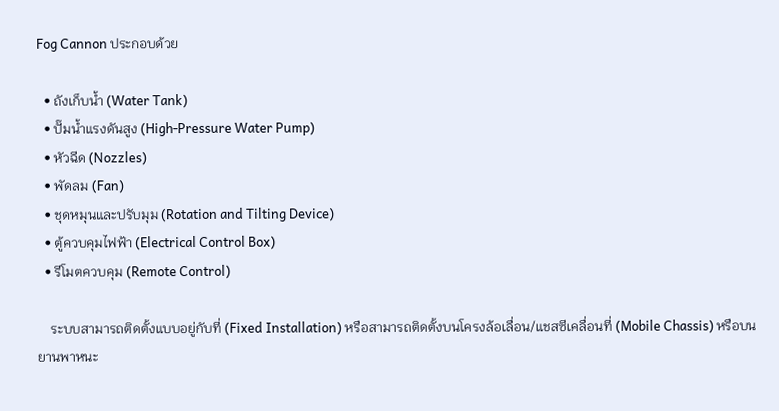Fog Cannon ประกอบด้วย

  • ถังเก็บน้ำ (Water Tank)
  • ปั๊มน้ำแรงดันสูง (High-Pressure Water Pump)
  • หัวฉีด (Nozzles)
  • พัดลม (Fan)
  • ชุดหมุนและปรับมุม (Rotation and Tilting Device)
  • ตู้ควบคุมไฟฟ้า (Electrical Control Box)
  • รีโมตควบคุม (Remote Control)

    ระบบสามารถติดตั้งแบบอยู่กับที่ (Fixed Installation) หรือสามารถติดตั้งบนโครงล้อเลื่อน/แชสซีเคลื่อนที่ (Mobile Chassis) หรือบนยานพาหนะ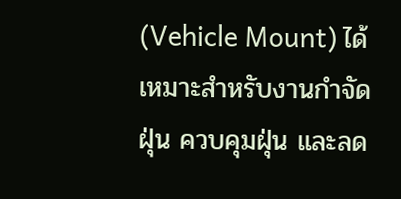(Vehicle Mount) ได้ เหมาะสำหรับงานกำจัดฝุ่น ควบคุมฝุ่น และลด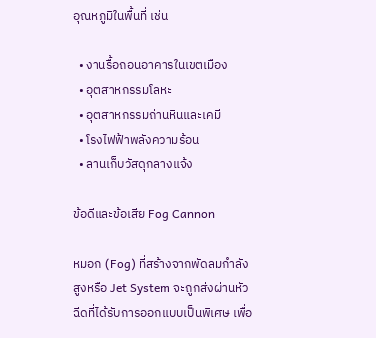อุณหภูมิในพื้นที่ เช่น

  • งานรื้อถอนอาคารในเขตเมือง
  • อุตสาหกรรมโลหะ
  • อุตสาหกรรมถ่านหินและเคมี
  • โรงไฟฟ้าพลังความร้อน
  • ลานเก็บวัสดุกลางแจ้ง

ข้อดีและข้อเสีย Fog Cannon

หมอก (Fog) ที่สร้างจากพัดลมกำลังสูงหรือ Jet System จะถูกส่งผ่านหัวฉีดที่ได้รับการออกแบบเป็นพิเศษ เพื่อ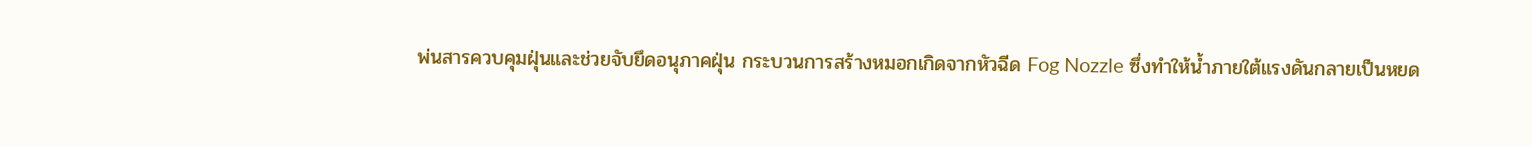พ่นสารควบคุมฝุ่นและช่วยจับยึดอนุภาคฝุ่น กระบวนการสร้างหมอกเกิดจากหัวฉีด Fog Nozzle ซึ่งทำให้น้ำภายใต้แรงดันกลายเป็นหยด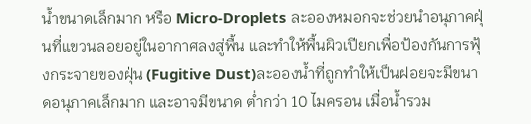น้ำขนาดเล็กมาก หรือ Micro-Droplets ละอองหมอกจะช่วยนำอนุภาคฝุ่นที่แขวนลอยอยู่ในอากาศลงสู่พื้น และทำให้พื้นผิวเปียกเพื่อป้องกันการฟุ้งกระจายของฝุ่น (Fugitive Dust)ละอองน้ำที่ถูกทำให้เป็นฝอยจะมีขนาดอนุภาคเล็กมาก และอาจมีขนาด ต่ำกว่า 10 ไมครอน เมื่อน้ำรวม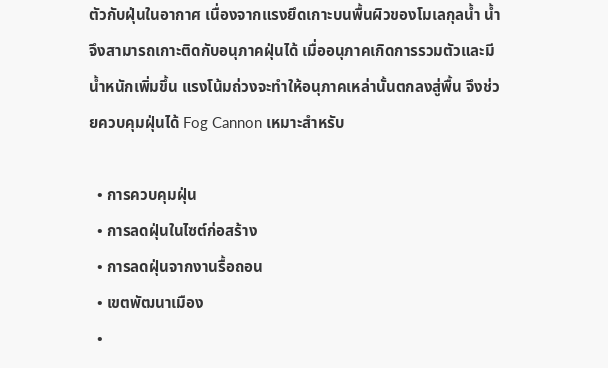ตัวกับฝุ่นในอากาศ เนื่องจากแรงยึดเกาะบนพื้นผิวของโมเลกุลน้ำ น้ำจึงสามารถเกาะติดกับอนุภาคฝุ่นได้ เมื่ออนุภาคเกิดการรวมตัวและมีน้ำหนักเพิ่มขึ้น แรงโน้มถ่วงจะทำให้อนุภาคเหล่านั้นตกลงสู่พื้น จึงช่วยควบคุมฝุ่นได้ Fog Cannon เหมาะสำหรับ

  • การควบคุมฝุ่น
  • การลดฝุ่นในไซต์ก่อสร้าง
  • การลดฝุ่นจากงานรื้อถอน
  • เขตพัฒนาเมือง
  •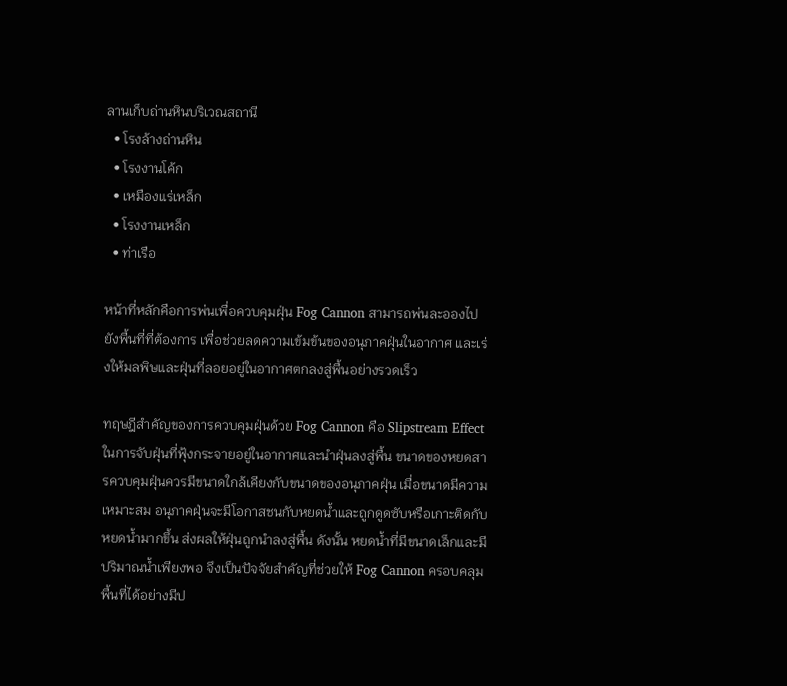ลานเก็บถ่านหินบริเวณสถานี
  • โรงล้างถ่านหิน
  • โรงงานโค้ก
  • เหมืองแร่เหล็ก
  • โรงงานเหล็ก
  • ท่าเรือ

หน้าที่หลักคือการพ่นเพื่อควบคุมฝุ่น Fog Cannon สามารถพ่นละอองไปยังพื้นที่ที่ต้องการ เพื่อช่วยลดความเข้มข้นของอนุภาคฝุ่นในอากาศ และเร่งให้มลพิษและฝุ่นที่ลอยอยู่ในอากาศตกลงสู่พื้นอย่างรวดเร็ว

ทฤษฎีสำคัญของการควบคุมฝุ่นด้วย Fog Cannon คือ Slipstream Effect ในการจับฝุ่นที่ฟุ้งกระจายอยู่ในอากาศและนำฝุ่นลงสู่พื้น ขนาดของหยดสารควบคุมฝุ่นควรมีขนาดใกล้เคียงกับขนาดของอนุภาคฝุ่น เมื่อขนาดมีความเหมาะสม อนุภาคฝุ่นจะมีโอกาสชนกับหยดน้ำและถูกดูดซับหรือเกาะติดกับหยดน้ำมากขึ้น ส่งผลให้ฝุ่นถูกนำลงสู่พื้น ดังนั้น หยดน้ำที่มีขนาดเล็กและมีปริมาณน้ำเพียงพอ จึงเป็นปัจจัยสำคัญที่ช่วยให้ Fog Cannon ครอบคลุมพื้นที่ได้อย่างมีป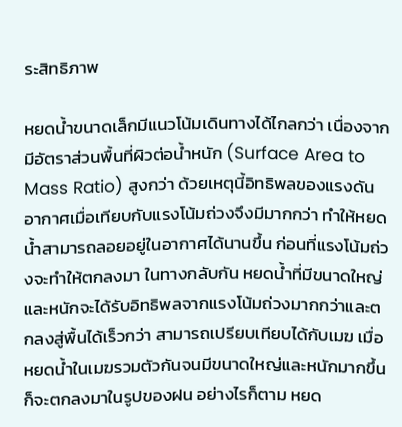ระสิทธิภาพ

หยดน้ำขนาดเล็กมีแนวโน้มเดินทางได้ไกลกว่า เนื่องจากมีอัตราส่วนพื้นที่ผิวต่อน้ำหนัก (Surface Area to Mass Ratio) สูงกว่า ด้วยเหตุนี้อิทธิพลของแรงดันอากาศเมื่อเทียบกับแรงโน้มถ่วงจึงมีมากกว่า ทำให้หยดน้ำสามารถลอยอยู่ในอากาศได้นานขึ้น ก่อนที่แรงโน้มถ่วงจะทำให้ตกลงมา ในทางกลับกัน หยดน้ำที่มีขนาดใหญ่และหนักจะได้รับอิทธิพลจากแรงโน้มถ่วงมากกว่าและตกลงสู่พื้นได้เร็วกว่า สามารถเปรียบเทียบได้กับเมฆ เมื่อหยดน้ำในเมฆรวมตัวกันจนมีขนาดใหญ่และหนักมากขึ้น ก็จะตกลงมาในรูปของฝน อย่างไรก็ตาม หยด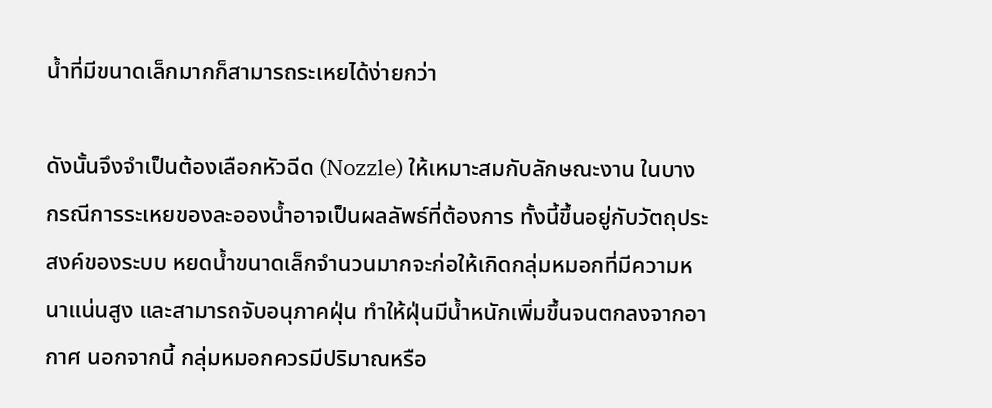น้ำที่มีขนาดเล็กมากก็สามารถระเหยได้ง่ายกว่า

ดังนั้นจึงจำเป็นต้องเลือกหัวฉีด (Nozzle) ให้เหมาะสมกับลักษณะงาน ในบางกรณีการระเหยของละอองน้ำอาจเป็นผลลัพธ์ที่ต้องการ ทั้งนี้ขึ้นอยู่กับวัตถุประสงค์ของระบบ หยดน้ำขนาดเล็กจำนวนมากจะก่อให้เกิดกลุ่มหมอกที่มีความหนาแน่นสูง และสามารถจับอนุภาคฝุ่น ทำให้ฝุ่นมีน้ำหนักเพิ่มขึ้นจนตกลงจากอากาศ นอกจากนี้ กลุ่มหมอกควรมีปริมาณหรือ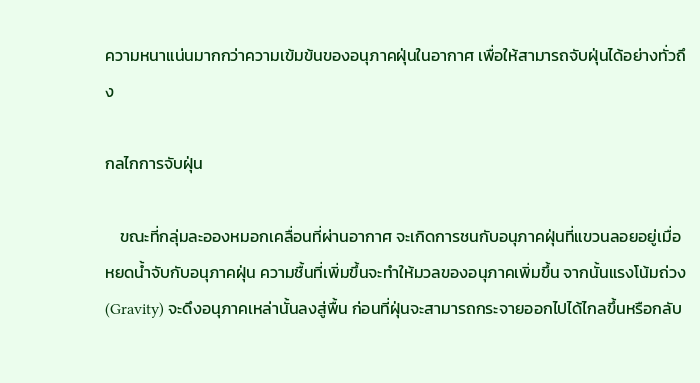ความหนาแน่นมากกว่าความเข้มข้นของอนุภาคฝุ่นในอากาศ เพื่อให้สามารถจับฝุ่นได้อย่างทั่วถึง

กลไกการจับฝุ่น

    ขณะที่กลุ่มละอองหมอกเคลื่อนที่ผ่านอากาศ จะเกิดการชนกับอนุภาคฝุ่นที่แขวนลอยอยู่เมื่อหยดน้ำจับกับอนุภาคฝุ่น ความชื้นที่เพิ่มขึ้นจะทำให้มวลของอนุภาคเพิ่มขึ้น จากนั้นแรงโน้มถ่วง (Gravity) จะดึงอนุภาคเหล่านั้นลงสู่พื้น ก่อนที่ฝุ่นจะสามารถกระจายออกไปได้ไกลขึ้นหรือกลับ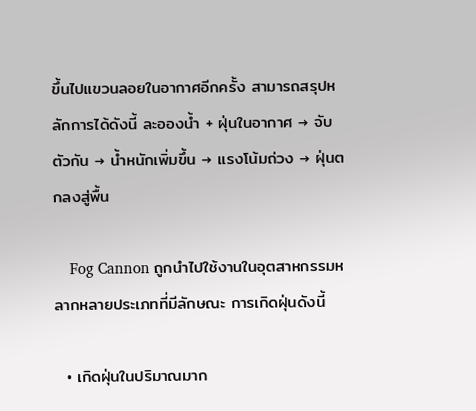ขึ้นไปแขวนลอยในอากาศอีกครั้ง สามารถสรุปหลักการได้ดังนี้ ละอองน้ำ + ฝุ่นในอากาศ → จับตัวกัน → น้ำหนักเพิ่มขึ้น → แรงโน้มถ่วง → ฝุ่นตกลงสู่พื้น

    Fog Cannon ถูกนำไปใช้งานในอุตสาหกรรมหลากหลายประเภทที่มีลักษณะ การเกิดฝุ่นดังนี้

  • เกิดฝุ่นในปริมาณมาก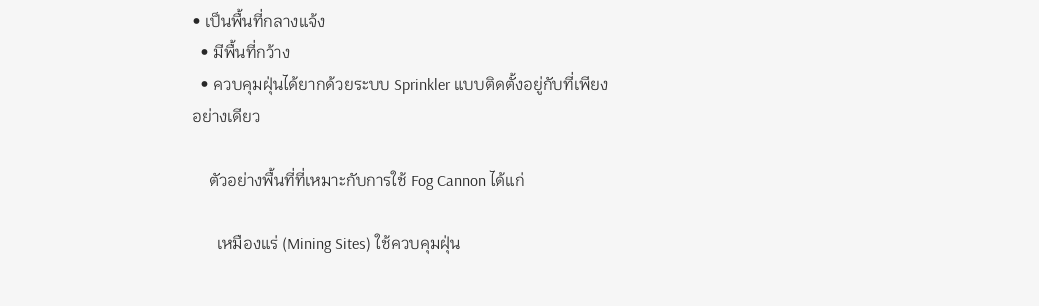• เป็นพื้นที่กลางแจ้ง
  • มีพื้นที่กว้าง
  • ควบคุมฝุ่นได้ยากด้วยระบบ Sprinkler แบบติดตั้งอยู่กับที่เพียงอย่างเดียว

    ตัวอย่างพื้นที่ที่เหมาะกับการใช้ Fog Cannon ได้แก่

      เหมืองแร่ (Mining Sites) ใช้ควบคุมฝุ่น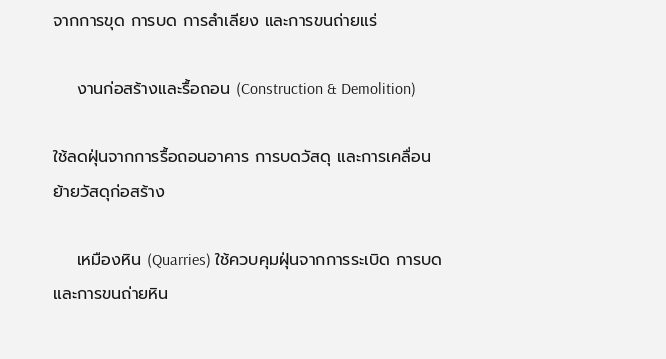จากการขุด การบด การลำเลียง และการขนถ่ายแร่

    งานก่อสร้างและรื้อถอน (Construction & Demolition)

ใช้ลดฝุ่นจากการรื้อถอนอาคาร การบดวัสดุ และการเคลื่อนย้ายวัสดุก่อสร้าง

    เหมืองหิน (Quarries) ใช้ควบคุมฝุ่นจากการระเบิด การบด และการขนถ่ายหิน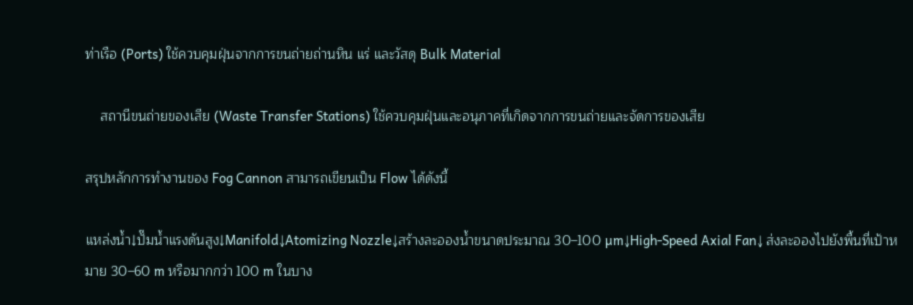ท่าเรือ (Ports) ใช้ควบคุมฝุ่นจากการขนถ่ายถ่านหิน แร่ และวัสดุ Bulk Material

    สถานีขนถ่ายของเสีย (Waste Transfer Stations) ใช้ควบคุมฝุ่นและอนุภาคที่เกิดจากการขนถ่ายและจัดการของเสีย

สรุปหลักการทำงานของ Fog Cannon สามารถเขียนเป็น Flow ได้ดังนี้

แหล่งน้ำ↓ปั๊มน้ำแรงดันสูง↓Manifold↓Atomizing Nozzle↓สร้างละอองน้ำขนาดประมาณ 30–100 µm↓High-Speed Axial Fan↓ ส่งละอองไปยังพื้นที่เป้าหมาย 30–60 m หรือมากกว่า 100 m ในบาง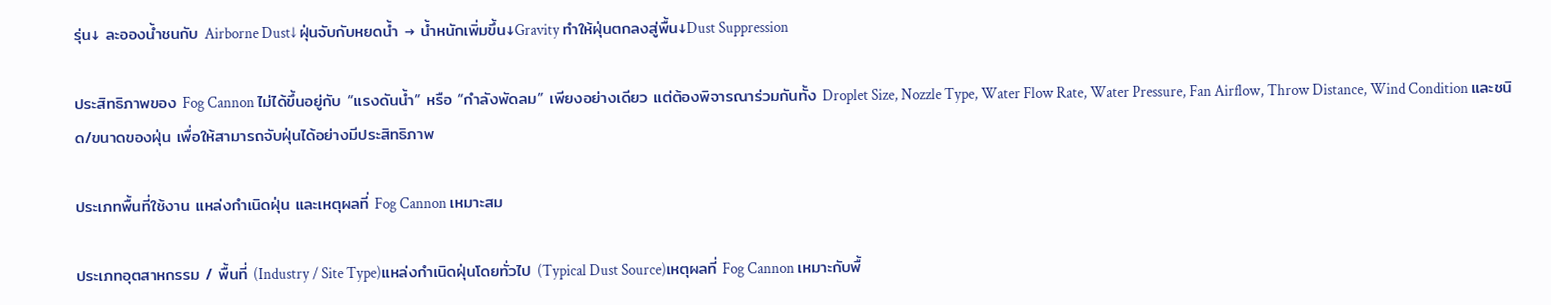รุ่น↓ ละอองน้ำชนกับ Airborne Dust↓ ฝุ่นจับกับหยดน้ำ → น้ำหนักเพิ่มขึ้น↓Gravity ทำให้ฝุ่นตกลงสู่พื้น↓Dust Suppression

ประสิทธิภาพของ Fog Cannon ไม่ได้ขึ้นอยู่กับ “แรงดันน้ำ” หรือ “กำลังพัดลม” เพียงอย่างเดียว แต่ต้องพิจารณาร่วมกันทั้ง Droplet Size, Nozzle Type, Water Flow Rate, Water Pressure, Fan Airflow, Throw Distance, Wind Condition และชนิด/ขนาดของฝุ่น เพื่อให้สามารถจับฝุ่นได้อย่างมีประสิทธิภาพ

ประเภทพื้นที่ใช้งาน แหล่งกำเนิดฝุ่น และเหตุผลที่ Fog Cannon เหมาะสม

ประเภทอุตสาหกรรม / พื้นที่ (Industry / Site Type)แหล่งกำเนิดฝุ่นโดยทั่วไป (Typical Dust Source)เหตุผลที่ Fog Cannon เหมาะกับพื้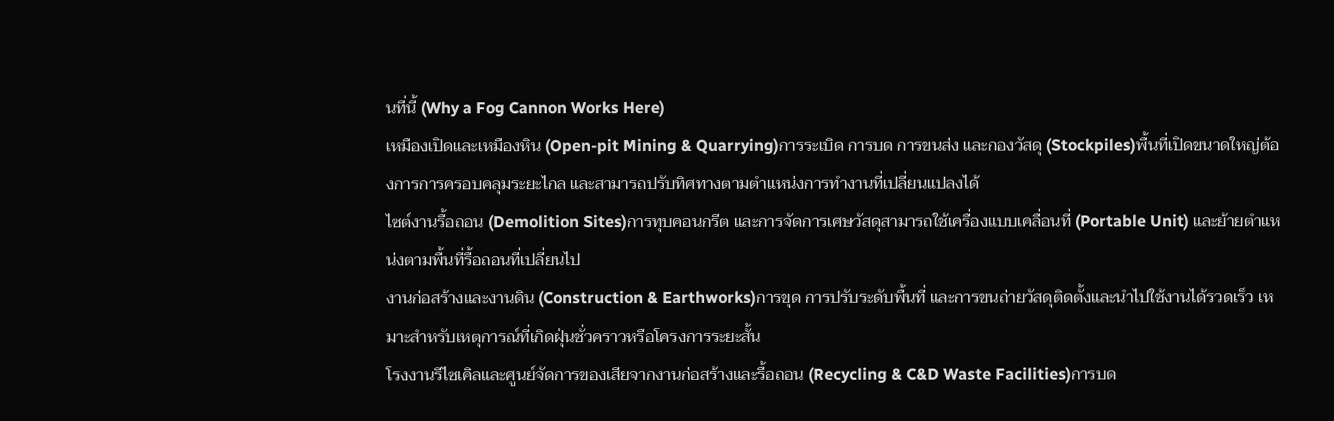นที่นี้ (Why a Fog Cannon Works Here)
เหมืองเปิดและเหมืองหิน (Open-pit Mining & Quarrying)การระเบิด การบด การขนส่ง และกองวัสดุ (Stockpiles)พื้นที่เปิดขนาดใหญ่ต้องการการครอบคลุมระยะไกล และสามารถปรับทิศทางตามตำแหน่งการทำงานที่เปลี่ยนแปลงได้
ไซต์งานรื้อถอน (Demolition Sites)การทุบคอนกรีต และการจัดการเศษวัสดุสามารถใช้เครื่องแบบเคลื่อนที่ (Portable Unit) และย้ายตำแหน่งตามพื้นที่รื้อถอนที่เปลี่ยนไป
งานก่อสร้างและงานดิน (Construction & Earthworks)การขุด การปรับระดับพื้นที่ และการขนถ่ายวัสดุติดตั้งและนำไปใช้งานได้รวดเร็ว เหมาะสำหรับเหตุการณ์ที่เกิดฝุ่นชั่วคราวหรือโครงการระยะสั้น
โรงงานรีไซเคิลและศูนย์จัดการของเสียจากงานก่อสร้างและรื้อถอน (Recycling & C&D Waste Facilities)การบด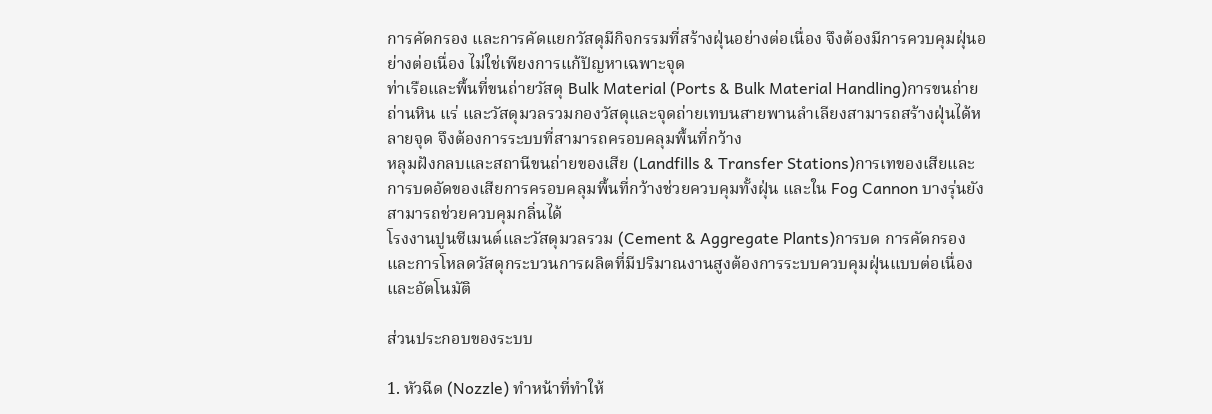การคัดกรอง และการคัดแยกวัสดุมีกิจกรรมที่สร้างฝุ่นอย่างต่อเนื่อง จึงต้องมีการควบคุมฝุ่นอย่างต่อเนื่อง ไม่ใช่เพียงการแก้ปัญหาเฉพาะจุด
ท่าเรือและพื้นที่ขนถ่ายวัสดุ Bulk Material (Ports & Bulk Material Handling)การขนถ่ายถ่านหิน แร่ และวัสดุมวลรวมกองวัสดุและจุดถ่ายเทบนสายพานลำเลียงสามารถสร้างฝุ่นได้หลายจุด จึงต้องการระบบที่สามารถครอบคลุมพื้นที่กว้าง
หลุมฝังกลบและสถานีขนถ่ายของเสีย (Landfills & Transfer Stations)การเทของเสียและการบดอัดของเสียการครอบคลุมพื้นที่กว้างช่วยควบคุมทั้งฝุ่น และใน Fog Cannon บางรุ่นยังสามารถช่วยควบคุมกลิ่นได้
โรงงานปูนซีเมนต์และวัสดุมวลรวม (Cement & Aggregate Plants)การบด การคัดกรอง และการโหลดวัสดุกระบวนการผลิตที่มีปริมาณงานสูงต้องการระบบควบคุมฝุ่นแบบต่อเนื่องและอัตโนมัติ

ส่วนประกอบของระบบ

1. หัวฉีด (Nozzle) ทำหน้าที่ทำให้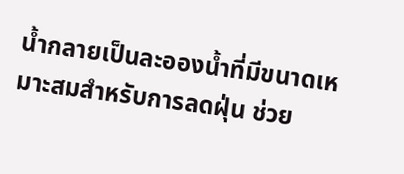น้ำกลายเป็นละอองน้ำที่มีขนาดเหมาะสมสำหรับการลดฝุ่น ช่วย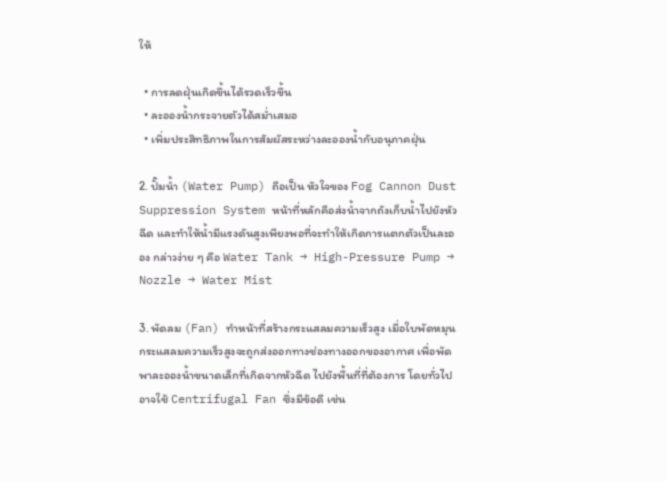ให้

  • การลดฝุ่นเกิดขึ้นได้รวดเร็วขึ้น
  • ละอองน้ำกระจายตัวได้สม่ำเสมอ
  • เพิ่มประสิทธิภาพในการสัมผัสระหว่างละอองน้ำกับอนุภาคฝุ่น

2. ปั๊มน้ำ (Water Pump) ถือเป็น หัวใจของ Fog Cannon Dust Suppression System หน้าที่หลักคือส่งน้ำจากถังเก็บน้ำไปยังหัวฉีด และทำให้น้ำมีแรงดันสูงเพียงพอที่จะทำให้เกิดการแตกตัวเป็นละออง กล่าวง่าย ๆ คือ Water Tank → High-Pressure Pump → Nozzle → Water Mist

3. พัดลม (Fan) ทำหน้าที่สร้างกระแสลมความเร็วสูง เมื่อใบพัดหมุน กระแสลมความเร็วสูงจะถูกส่งออกทางช่องทางออกของอากาศ เพื่อพัดพาละอองน้ำขนาดเล็กที่เกิดจากหัวฉีด ไปยังพื้นที่ที่ต้องการ โดยทั่วไปอาจใช้ Centrifugal Fan ซึ่งมีข้อดี เช่น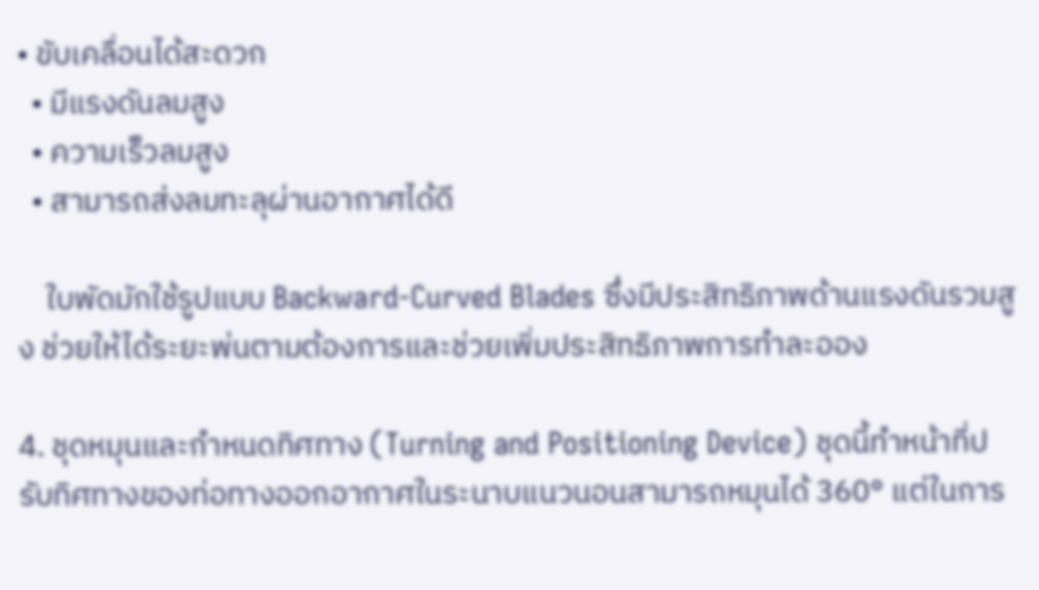• ขับเคลื่อนได้สะดวก
  • มีแรงดันลมสูง
  • ความเร็วลมสูง
  • สามารถส่งลมทะลุผ่านอากาศได้ดี

    ใบพัดมักใช้รูปแบบ Backward-Curved Blades ซึ่งมีประสิทธิภาพด้านแรงดันรวมสูง ช่วยให้ได้ระยะพ่นตามต้องการและช่วยเพิ่มประสิทธิภาพการทำละออง

4. ชุดหมุนและกำหนดทิศทาง (Turning and Positioning Device) ชุดนี้ทำหน้าที่ปรับทิศทางของท่อทางออกอากาศในระนาบแนวนอนสามารถหมุนได้ 360° แต่ในการ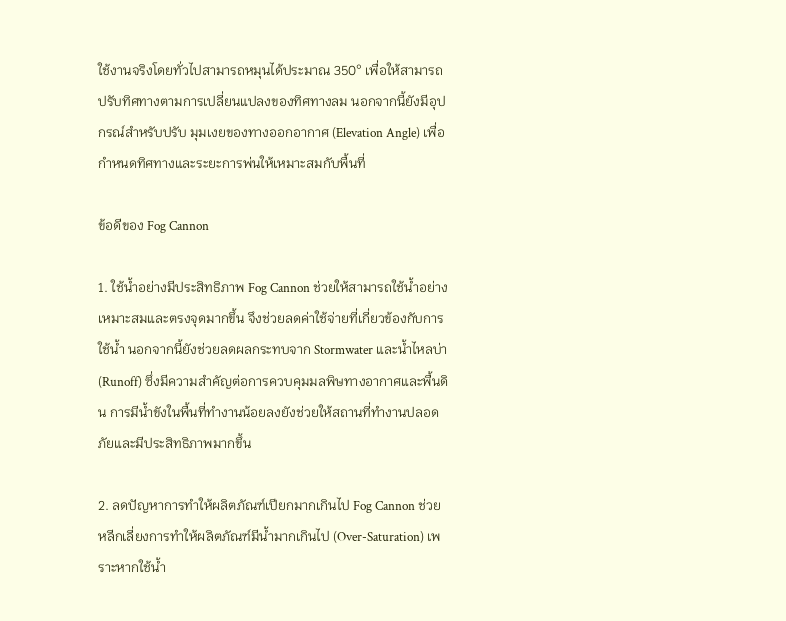ใช้งานจริงโดยทั่วไปสามารถหมุนได้ประมาณ 350° เพื่อให้สามารถปรับทิศทางตามการเปลี่ยนแปลงของทิศทางลม นอกจากนี้ยังมีอุปกรณ์สำหรับปรับ มุมเงยของทางออกอากาศ (Elevation Angle) เพื่อกำหนดทิศทางและระยะการพ่นให้เหมาะสมกับพื้นที่

ข้อดีของ Fog Cannon

1. ใช้น้ำอย่างมีประสิทธิภาพ Fog Cannon ช่วยให้สามารถใช้น้ำอย่างเหมาะสมและตรงจุดมากขึ้น จึงช่วยลดค่าใช้จ่ายที่เกี่ยวข้องกับการใช้น้ำ นอกจากนี้ยังช่วยลดผลกระทบจาก Stormwater และน้ำไหลบ่า (Runoff) ซึ่งมีความสำคัญต่อการควบคุมมลพิษทางอากาศและพื้นดิน การมีน้ำขังในพื้นที่ทำงานน้อยลงยังช่วยให้สถานที่ทำงานปลอดภัยและมีประสิทธิภาพมากขึ้น

2. ลดปัญหาการทำให้ผลิตภัณฑ์เปียกมากเกินไป Fog Cannon ช่วยหลีกเลี่ยงการทำให้ผลิตภัณฑ์มีน้ำมากเกินไป (Over-Saturation) เพราะหากใช้น้ำ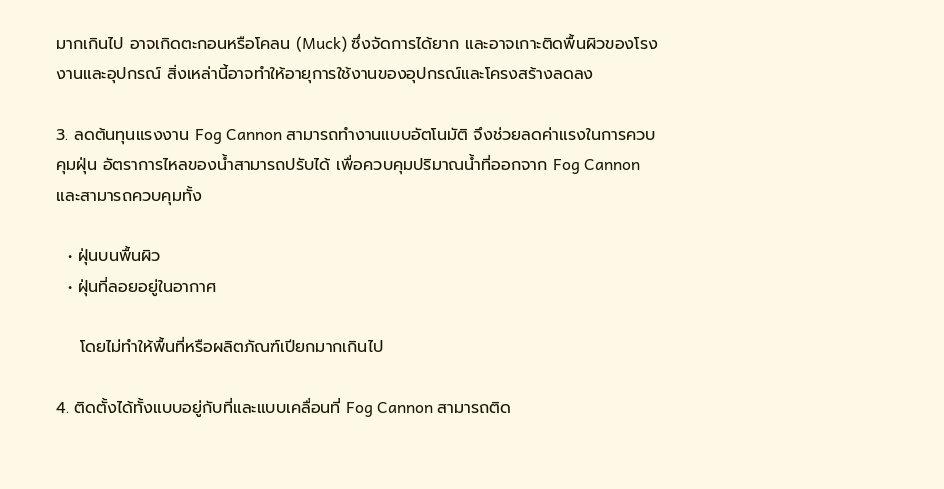มากเกินไป อาจเกิดตะกอนหรือโคลน (Muck) ซึ่งจัดการได้ยาก และอาจเกาะติดพื้นผิวของโรงงานและอุปกรณ์ สิ่งเหล่านี้อาจทำให้อายุการใช้งานของอุปกรณ์และโครงสร้างลดลง

3. ลดต้นทุนแรงงาน Fog Cannon สามารถทำงานแบบอัตโนมัติ จึงช่วยลดค่าแรงในการควบคุมฝุ่น อัตราการไหลของน้ำสามารถปรับได้ เพื่อควบคุมปริมาณน้ำที่ออกจาก Fog Cannon และสามารถควบคุมทั้ง

  • ฝุ่นบนพื้นผิว
  • ฝุ่นที่ลอยอยู่ในอากาศ

    โดยไม่ทำให้พื้นที่หรือผลิตภัณฑ์เปียกมากเกินไป

4. ติดตั้งได้ทั้งแบบอยู่กับที่และแบบเคลื่อนที่ Fog Cannon สามารถติด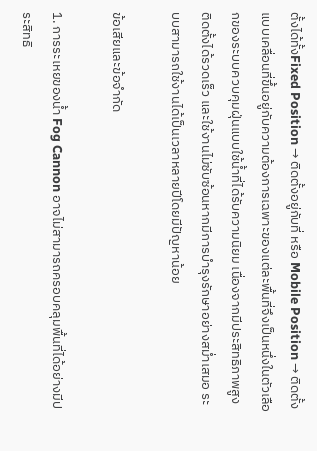ตั้งได้ทั้งFixed Position → ติดตั้งอยู่กับที่ หรือ Mobile Position → ติดตั้งแบบเคลื่อนที่ขึ้นอยู่กับความต้องการเฉพาะของแต่ละพื้นที่จึงเป็นหนึ่งในตัวเลือกของระบบควบคุมฝุ่นแบบใช้น้ำที่ได้รับความนิยม เนื่องจากมีประสิทธิภาพสูง ติดตั้งได้รวดเร็ว และใช้งานไม่ซับซ้อนหากมีการบำรุงรักษาอย่างสม่ำเสมอ ระบบสามารถใช้งานได้เป็นเวลาหลายปีโดยมีปัญหาน้อย

ข้อเสียและข้อจำกัด

1. การระเหยของน้ำ Fog Cannon อาจไม่สามารถครอบคลุมพื้นที่ได้อย่างมีประสิทธิ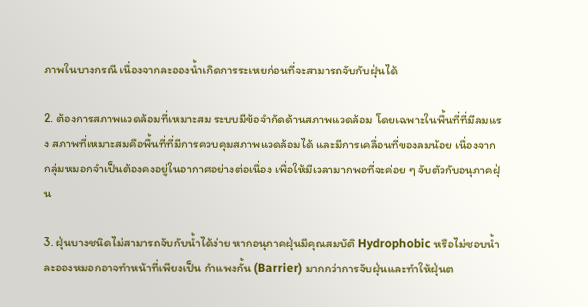ภาพในบางกรณี เนื่องจากละอองน้ำเกิดการระเหยก่อนที่จะสามารถจับกับฝุ่นได้

2. ต้องการสภาพแวดล้อมที่เหมาะสม ระบบมีข้อจำกัดด้านสภาพแวดล้อม โดยเฉพาะในพื้นที่ที่มีลมแรง สภาพที่เหมาะสมคือพื้นที่ที่มีการควบคุมสภาพแวดล้อมได้ และมีการเคลื่อนที่ของลมน้อย เนื่องจากกลุ่มหมอกจำเป็นต้องคงอยู่ในอากาศอย่างต่อเนื่อง เพื่อให้มีเวลามากพอที่จะค่อย ๆ จับตัวกับอนุภาคฝุ่น

3. ฝุ่นบางชนิดไม่สามารถจับกับน้ำได้ง่าย หากอนุภาคฝุ่นมีคุณสมบัติ Hydrophobic หรือไม่ชอบน้ำ ละอองหมอกอาจทำหน้าที่เพียงเป็น กำแพงกั้น (Barrier) มากกว่าการจับฝุ่นและทำให้ฝุ่นต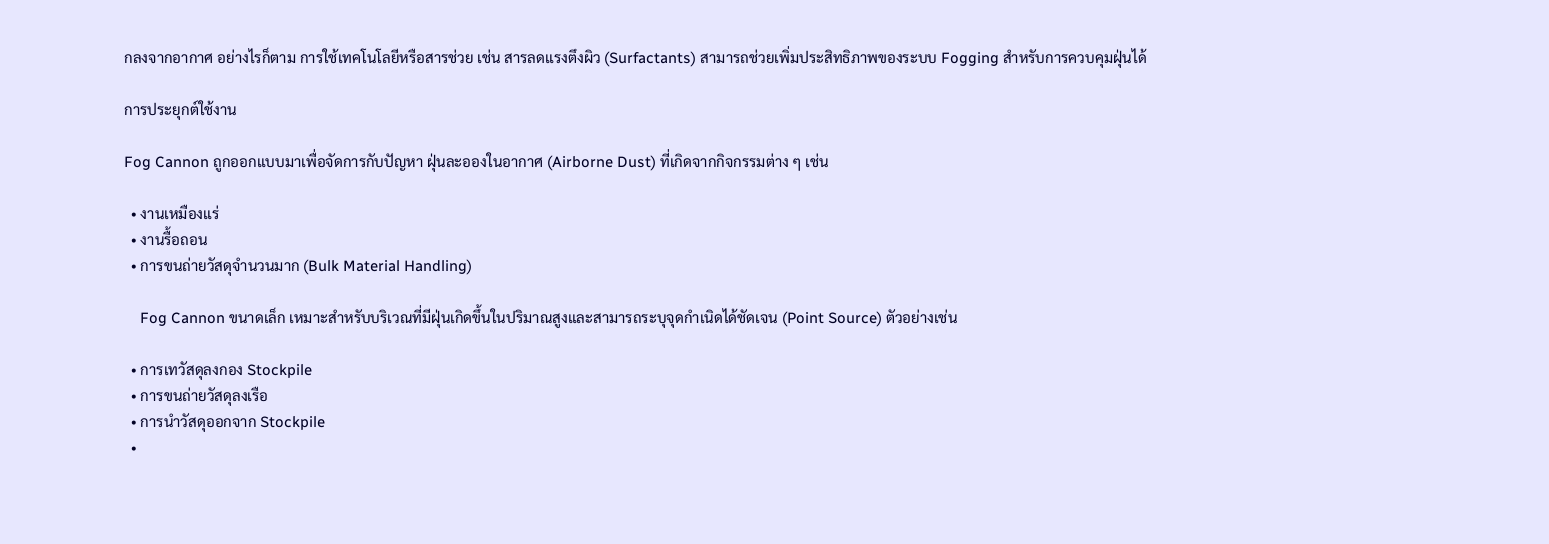กลงจากอากาศ อย่างไรก็ตาม การใช้เทคโนโลยีหรือสารช่วย เช่น สารลดแรงตึงผิว (Surfactants) สามารถช่วยเพิ่มประสิทธิภาพของระบบ Fogging สำหรับการควบคุมฝุ่นได้

การประยุกต์ใช้งาน

Fog Cannon ถูกออกแบบมาเพื่อจัดการกับปัญหา ฝุ่นละอองในอากาศ (Airborne Dust) ที่เกิดจากกิจกรรมต่าง ๆ เช่น

  • งานเหมืองแร่
  • งานรื้อถอน
  • การขนถ่ายวัสดุจำนวนมาก (Bulk Material Handling)

    Fog Cannon ขนาดเล็ก เหมาะสำหรับบริเวณที่มีฝุ่นเกิดขึ้นในปริมาณสูงและสามารถระบุจุดกำเนิดได้ชัดเจน (Point Source) ตัวอย่างเช่น

  • การเทวัสดุลงกอง Stockpile
  • การขนถ่ายวัสดุลงเรือ
  • การนำวัสดุออกจาก Stockpile
  •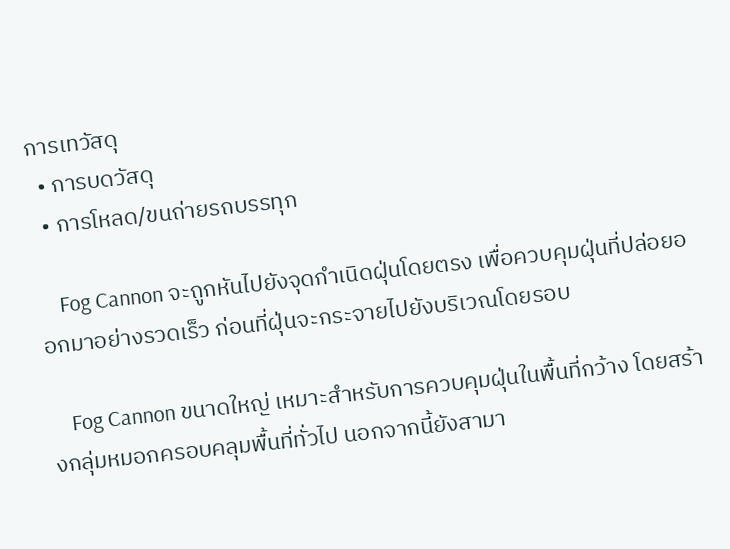การเทวัสดุ
  • การบดวัสดุ
  • การโหลด/ขนถ่ายรถบรรทุก

    Fog Cannon จะถูกหันไปยังจุดกำเนิดฝุ่นโดยตรง เพื่อควบคุมฝุ่นที่ปล่อยออกมาอย่างรวดเร็ว ก่อนที่ฝุ่นจะกระจายไปยังบริเวณโดยรอบ

    Fog Cannon ขนาดใหญ่ เหมาะสำหรับการควบคุมฝุ่นในพื้นที่กว้าง โดยสร้างกลุ่มหมอกครอบคลุมพื้นที่ทั่วไป นอกจากนี้ยังสามา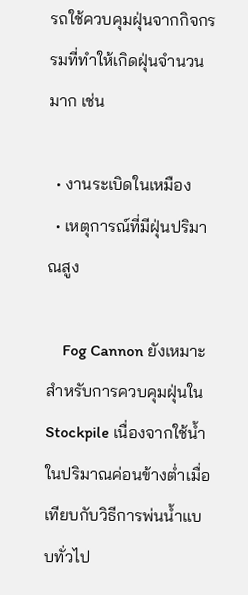รถใช้ควบคุมฝุ่นจากกิจกรรมที่ทำให้เกิดฝุ่นจำนวนมาก เช่น

  • งานระเบิดในเหมือง
  • เหตุการณ์ที่มีฝุ่นปริมาณสูง

    Fog Cannon ยังเหมาะสำหรับการควบคุมฝุ่นใน Stockpile เนื่องจากใช้น้ำในปริมาณค่อนข้างต่ำเมื่อเทียบกับวิธีการพ่นน้ำแบบทั่วไป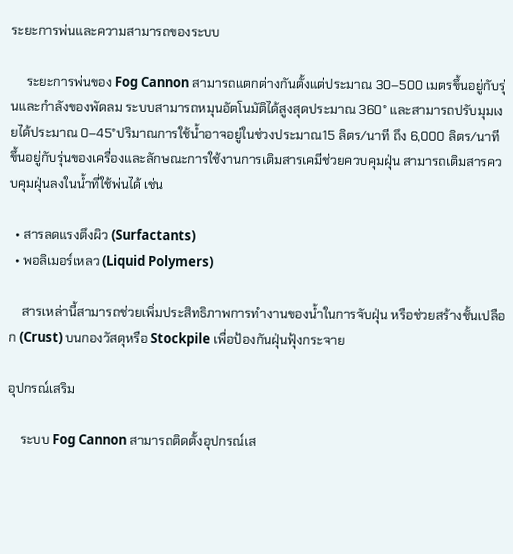ระยะการพ่นและความสามารถของระบบ

     ระยะการพ่นของ Fog Cannon สามารถแตกต่างกันตั้งแต่ประมาณ 30–500 เมตรขึ้นอยู่กับรุ่นและกำลังของพัดลม ระบบสามารถหมุนอัตโนมัติได้สูงสุดประมาณ 360° และสามารถปรับมุมเงยได้ประมาณ 0–45°ปริมาณการใช้น้ำอาจอยู่ในช่วงประมาณ15 ลิตร/นาที ถึง 6,000 ลิตร/นาที ขึ้นอยู่กับรุ่นของเครื่องและลักษณะการใช้งานการเติมสารเคมีช่วยควบคุมฝุ่น สามารถเติมสารควบคุมฝุ่นลงในน้ำที่ใช้พ่นได้ เช่น

  • สารลดแรงตึงผิว (Surfactants)
  • พอลิเมอร์เหลว (Liquid Polymers)

    สารเหล่านี้สามารถช่วยเพิ่มประสิทธิภาพการทำงานของน้ำในการจับฝุ่น หรือช่วยสร้างชั้นเปลือก (Crust) บนกองวัสดุหรือ Stockpile เพื่อป้องกันฝุ่นฟุ้งกระจาย

อุปกรณ์เสริม

    ระบบ Fog Cannon สามารถติดตั้งอุปกรณ์เส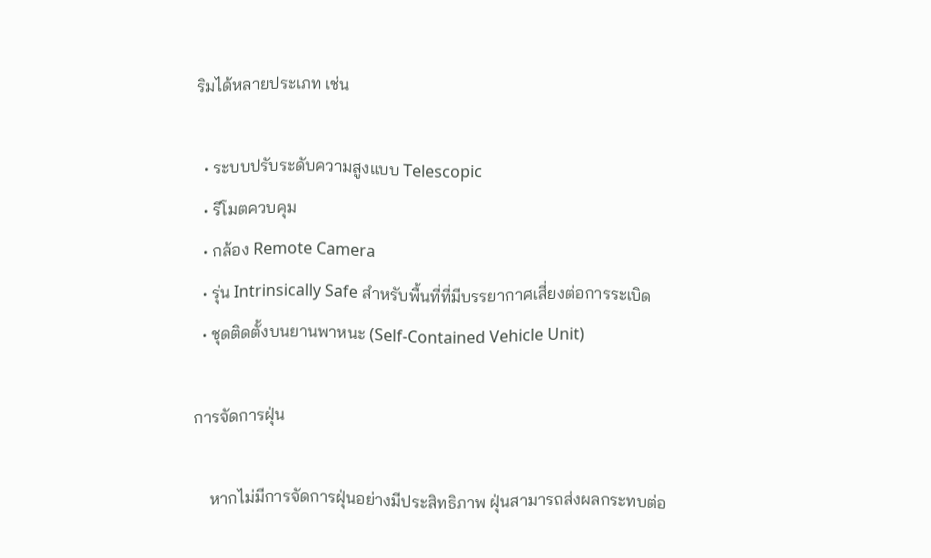ริมได้หลายประเภท เช่น

  • ระบบปรับระดับความสูงแบบ Telescopic
  • รีโมตควบคุม
  • กล้อง Remote Camera
  • รุ่น Intrinsically Safe สำหรับพื้นที่ที่มีบรรยากาศเสี่ยงต่อการระเบิด
  • ชุดติดตั้งบนยานพาหนะ (Self-Contained Vehicle Unit)

การจัดการฝุ่น

    หากไม่มีการจัดการฝุ่นอย่างมีประสิทธิภาพ ฝุ่นสามารถส่งผลกระทบต่อ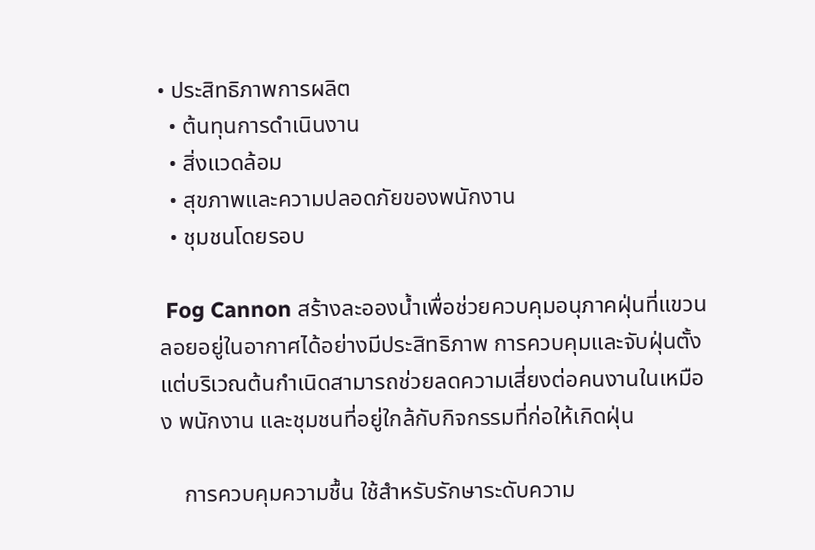• ประสิทธิภาพการผลิต
  • ต้นทุนการดำเนินงาน
  • สิ่งแวดล้อม
  • สุขภาพและความปลอดภัยของพนักงาน
  • ชุมชนโดยรอบ

 Fog Cannon สร้างละอองน้ำเพื่อช่วยควบคุมอนุภาคฝุ่นที่แขวนลอยอยู่ในอากาศได้อย่างมีประสิทธิภาพ การควบคุมและจับฝุ่นตั้งแต่บริเวณต้นกำเนิดสามารถช่วยลดความเสี่ยงต่อคนงานในเหมือง พนักงาน และชุมชนที่อยู่ใกล้กับกิจกรรมที่ก่อให้เกิดฝุ่น

    การควบคุมความชื้น ใช้สำหรับรักษาระดับความ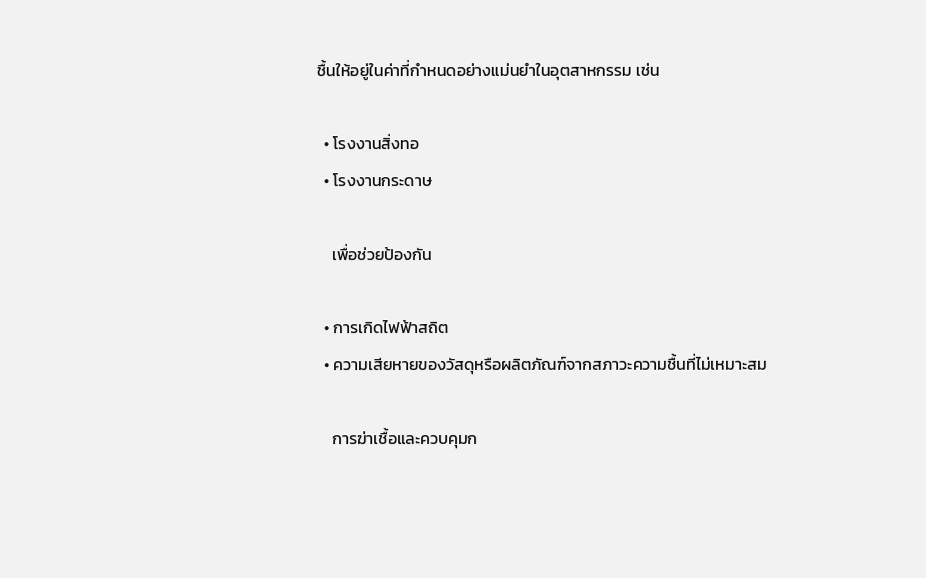ชื้นให้อยู่ในค่าที่กำหนดอย่างแม่นยำในอุตสาหกรรม เช่น

  • โรงงานสิ่งทอ
  • โรงงานกระดาษ

    เพื่อช่วยป้องกัน

  • การเกิดไฟฟ้าสถิต
  • ความเสียหายของวัสดุหรือผลิตภัณฑ์จากสภาวะความชื้นที่ไม่เหมาะสม

    การฆ่าเชื้อและควบคุมก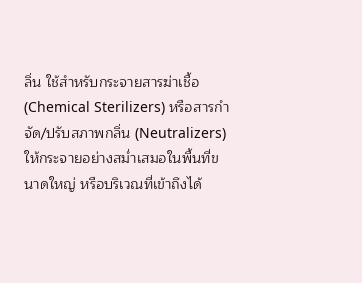ลิ่น ใช้สำหรับกระจายสารฆ่าเชื้อ (Chemical Sterilizers) หรือสารกำจัด/ปรับสภาพกลิ่น (Neutralizers) ให้กระจายอย่างสม่ำเสมอในพื้นที่ขนาดใหญ่ หรือบริเวณที่เข้าถึงได้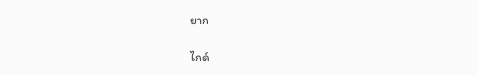ยาก

ไกด์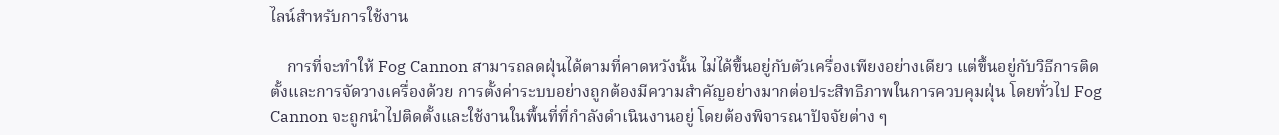ไลน์สำหรับการใช้งาน

    การที่จะทำให้ Fog Cannon สามารถลดฝุ่นได้ตามที่คาดหวังนั้น ไม่ได้ขึ้นอยู่กับตัวเครื่องเพียงอย่างเดียว แต่ขึ้นอยู่กับวิธีการติดตั้งและการจัดวางเครื่องด้วย การตั้งค่าระบบอย่างถูกต้องมีความสำคัญอย่างมากต่อประสิทธิภาพในการควบคุมฝุ่น โดยทั่วไป Fog Cannon จะถูกนำไปติดตั้งและใช้งานในพื้นที่ที่กำลังดำเนินงานอยู่ โดยต้องพิจารณาปัจจัยต่าง ๆ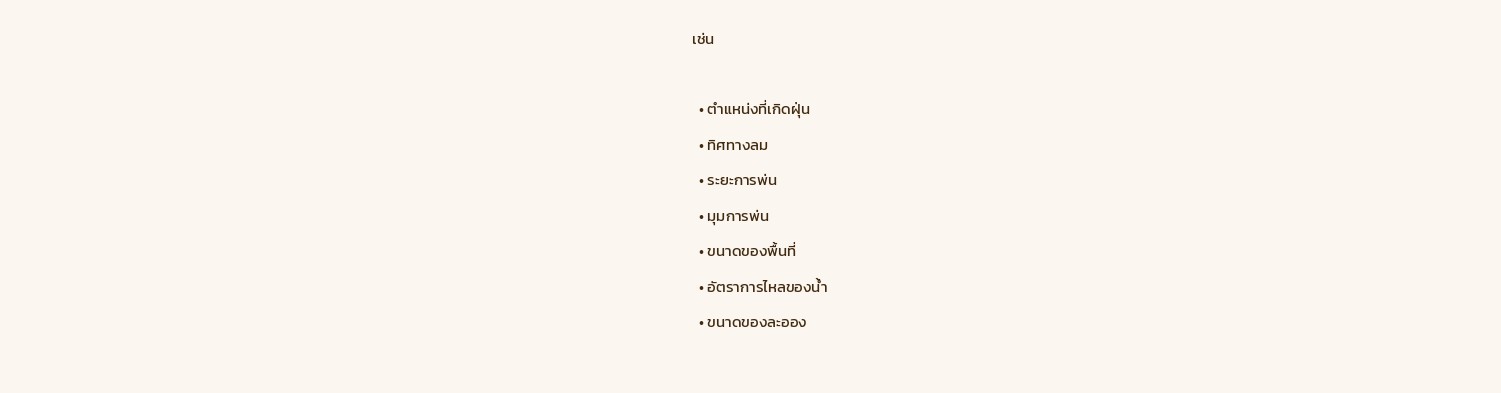เช่น

  • ตำแหน่งที่เกิดฝุ่น
  • ทิศทางลม
  • ระยะการพ่น
  • มุมการพ่น
  • ขนาดของพื้นที่
  • อัตราการไหลของน้ำ
  • ขนาดของละออง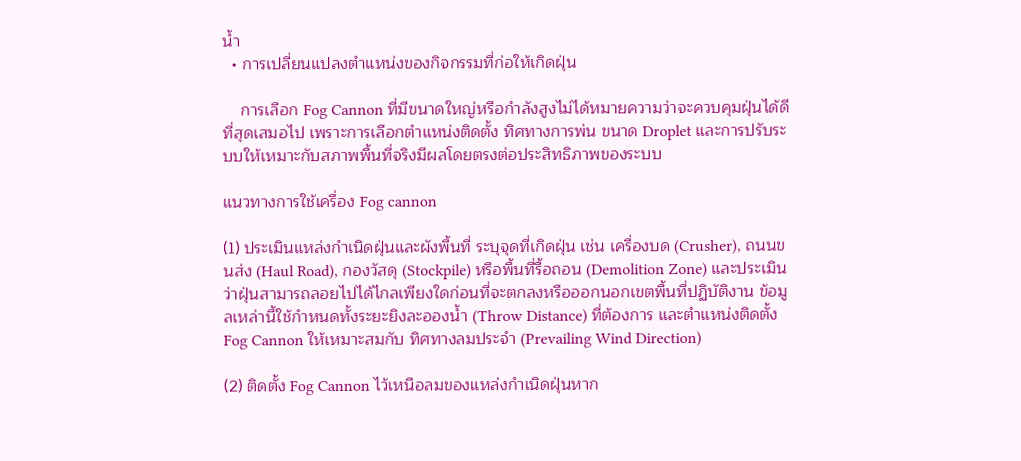น้ำ
  • การเปลี่ยนแปลงตำแหน่งของกิจกรรมที่ก่อให้เกิดฝุ่น

    การเลือก Fog Cannon ที่มีขนาดใหญ่หรือกำลังสูงไม่ได้หมายความว่าจะควบคุมฝุ่นได้ดีที่สุดเสมอไป เพราะการเลือกตำแหน่งติดตั้ง ทิศทางการพ่น ขนาด Droplet และการปรับระบบให้เหมาะกับสภาพพื้นที่จริงมีผลโดยตรงต่อประสิทธิภาพของระบบ

แนวทางการใช้เครื่อง Fog cannon

(1) ประเมินแหล่งกำเนิดฝุ่นและผังพื้นที่ ระบุจุดที่เกิดฝุ่น เช่น เครื่องบด (Crusher), ถนนขนส่ง (Haul Road), กองวัสดุ (Stockpile) หรือพื้นที่รื้อถอน (Demolition Zone) และประเมินว่าฝุ่นสามารถลอยไปได้ไกลเพียงใดก่อนที่จะตกลงหรือออกนอกเขตพื้นที่ปฏิบัติงาน ข้อมูลเหล่านี้ใช้กำหนดทั้งระยะยิงละอองน้ำ (Throw Distance) ที่ต้องการ และตำแหน่งติดตั้ง Fog Cannon ให้เหมาะสมกับ ทิศทางลมประจำ (Prevailing Wind Direction)

(2) ติดตั้ง Fog Cannon ไว้เหนือลมของแหล่งกำเนิดฝุ่นหาก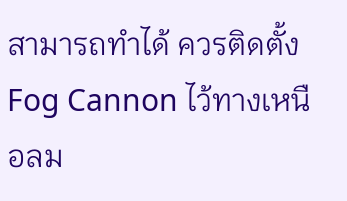สามารถทำได้ ควรติดตั้ง Fog Cannon ไว้ทางเหนือลม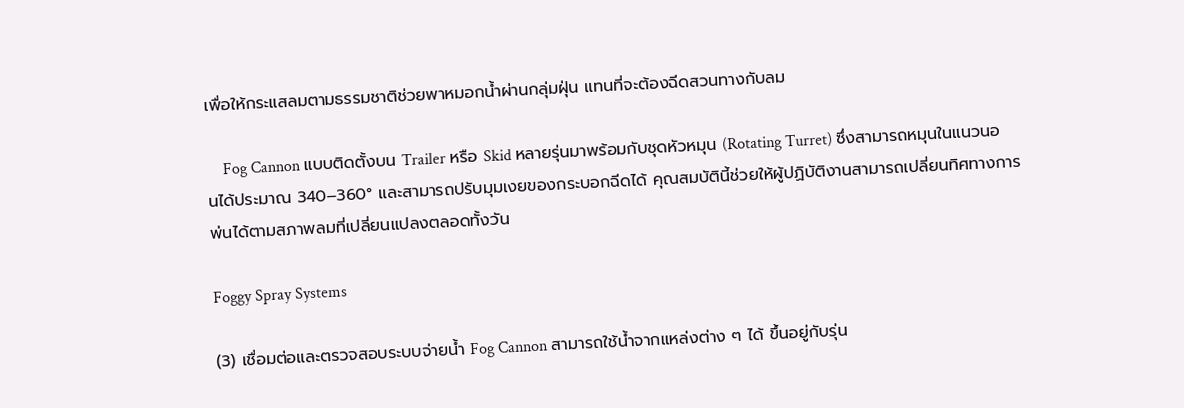เพื่อให้กระแสลมตามธรรมชาติช่วยพาหมอกน้ำผ่านกลุ่มฝุ่น แทนที่จะต้องฉีดสวนทางกับลม

    Fog Cannon แบบติดตั้งบน Trailer หรือ Skid หลายรุ่นมาพร้อมกับชุดหัวหมุน (Rotating Turret) ซึ่งสามารถหมุนในแนวนอนได้ประมาณ 340–360° และสามารถปรับมุมเงยของกระบอกฉีดได้ คุณสมบัตินี้ช่วยให้ผู้ปฏิบัติงานสามารถเปลี่ยนทิศทางการพ่นได้ตามสภาพลมที่เปลี่ยนแปลงตลอดทั้งวัน

Foggy Spray Systems

(3) เชื่อมต่อและตรวจสอบระบบจ่ายน้ำ Fog Cannon สามารถใช้น้ำจากแหล่งต่าง ๆ ได้ ขึ้นอยู่กับรุ่น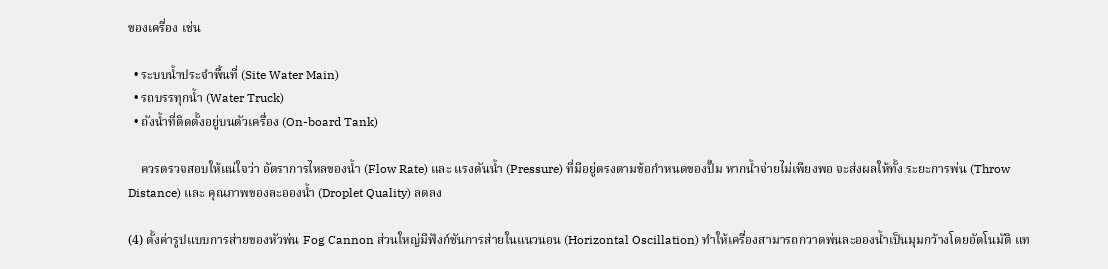ของเครื่อง เช่น

  • ระบบน้ำประจำพื้นที่ (Site Water Main)
  • รถบรรทุกน้ำ (Water Truck)
  • ถังน้ำที่ติดตั้งอยู่บนตัวเครื่อง (On-board Tank)

    ควรตรวจสอบให้แน่ใจว่า อัตราการไหลของน้ำ (Flow Rate) และ แรงดันน้ำ (Pressure) ที่มีอยู่ตรงตามข้อกำหนดของปั๊ม หากน้ำจ่ายไม่เพียงพอ จะส่งผลให้ทั้ง ระยะการพ่น (Throw Distance) และ คุณภาพของละอองน้ำ (Droplet Quality) ลดลง

(4) ตั้งค่ารูปแบบการส่ายของหัวพ่น Fog Cannon ส่วนใหญ่มีฟังก์ชันการส่ายในแนวนอน (Horizontal Oscillation) ทำให้เครื่องสามารถกวาดพ่นละอองน้ำเป็นมุมกว้างโดยอัตโนมัติ แท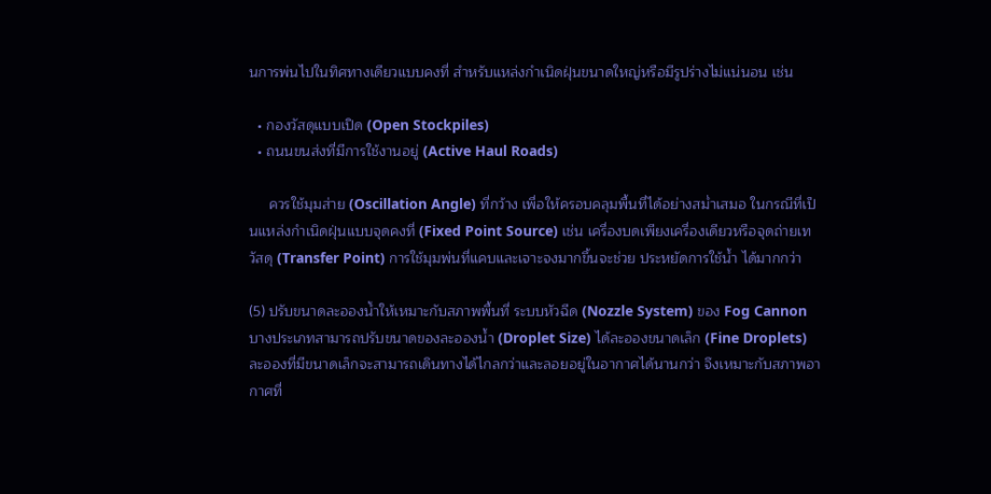นการพ่นไปในทิศทางเดียวแบบคงที่ สำหรับแหล่งกำเนิดฝุ่นขนาดใหญ่หรือมีรูปร่างไม่แน่นอน เช่น

  • กองวัสดุแบบเปิด (Open Stockpiles)
  • ถนนขนส่งที่มีการใช้งานอยู่ (Active Haul Roads)

     ควรใช้มุมส่าย (Oscillation Angle) ที่กว้าง เพื่อให้ครอบคลุมพื้นที่ได้อย่างสม่ำเสมอ ในกรณีที่เป็นแหล่งกำเนิดฝุ่นแบบจุดคงที่ (Fixed Point Source) เช่น เครื่องบดเพียงเครื่องเดียวหรือจุดถ่ายเทวัสดุ (Transfer Point) การใช้มุมพ่นที่แคบและเจาะจงมากขึ้นจะช่วย ประหยัดการใช้น้ำ ได้มากกว่า

(5) ปรับขนาดละอองน้ำให้เหมาะกับสภาพพื้นที่ ระบบหัวฉีด (Nozzle System) ของ Fog Cannon บางประเภทสามารถปรับขนาดของละอองน้ำ (Droplet Size) ได้ละอองขนาดเล็ก (Fine Droplets) ละอองที่มีขนาดเล็กจะสามารถเดินทางได้ไกลกว่าและลอยอยู่ในอากาศได้นานกว่า จึงเหมาะกับสภาพอากาศที่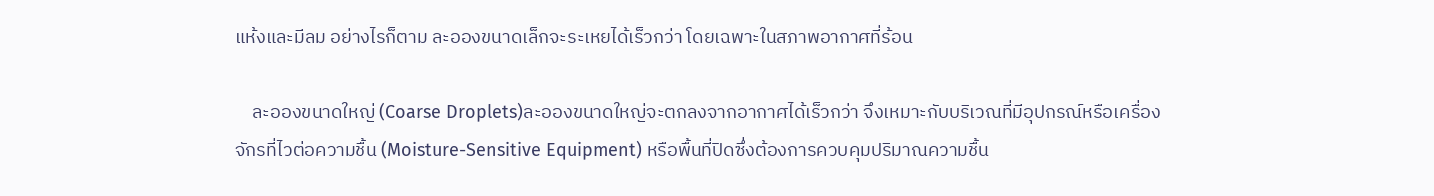แห้งและมีลม อย่างไรก็ตาม ละอองขนาดเล็กจะระเหยได้เร็วกว่า โดยเฉพาะในสภาพอากาศที่ร้อน

    ละอองขนาดใหญ่ (Coarse Droplets)ละอองขนาดใหญ่จะตกลงจากอากาศได้เร็วกว่า จึงเหมาะกับบริเวณที่มีอุปกรณ์หรือเครื่องจักรที่ไวต่อความชื้น (Moisture-Sensitive Equipment) หรือพื้นที่ปิดซึ่งต้องการควบคุมปริมาณความชื้น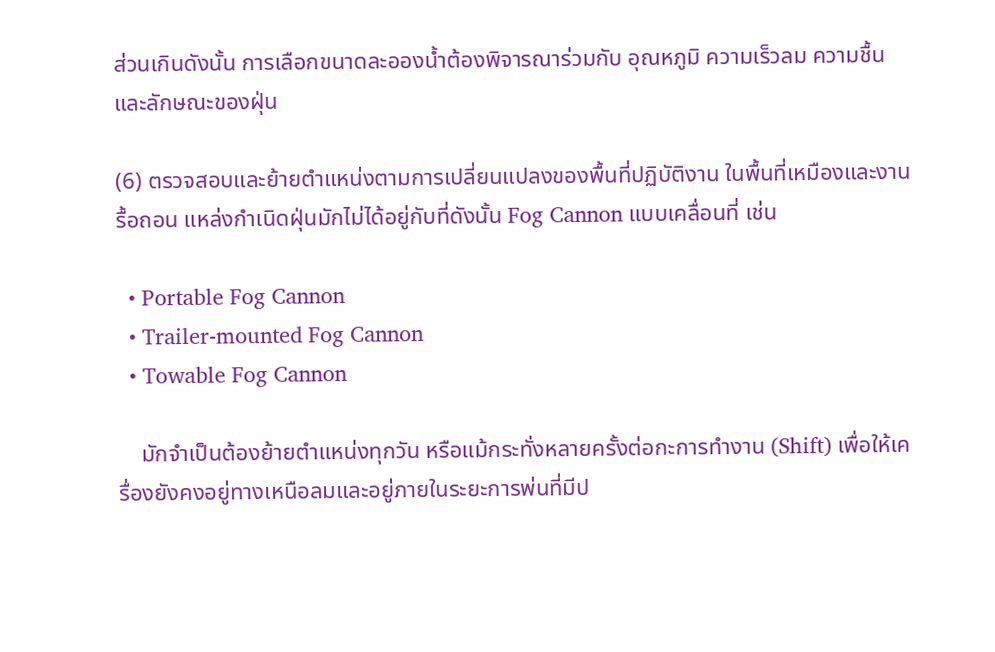ส่วนเกินดังนั้น การเลือกขนาดละอองน้ำต้องพิจารณาร่วมกับ อุณหภูมิ ความเร็วลม ความชื้น และลักษณะของฝุ่น

(6) ตรวจสอบและย้ายตำแหน่งตามการเปลี่ยนแปลงของพื้นที่ปฏิบัติงาน ในพื้นที่เหมืองและงานรื้อถอน แหล่งกำเนิดฝุ่นมักไม่ได้อยู่กับที่ดังนั้น Fog Cannon แบบเคลื่อนที่ เช่น

  • Portable Fog Cannon
  • Trailer-mounted Fog Cannon
  • Towable Fog Cannon

    มักจำเป็นต้องย้ายตำแหน่งทุกวัน หรือแม้กระทั่งหลายครั้งต่อกะการทำงาน (Shift) เพื่อให้เครื่องยังคงอยู่ทางเหนือลมและอยู่ภายในระยะการพ่นที่มีป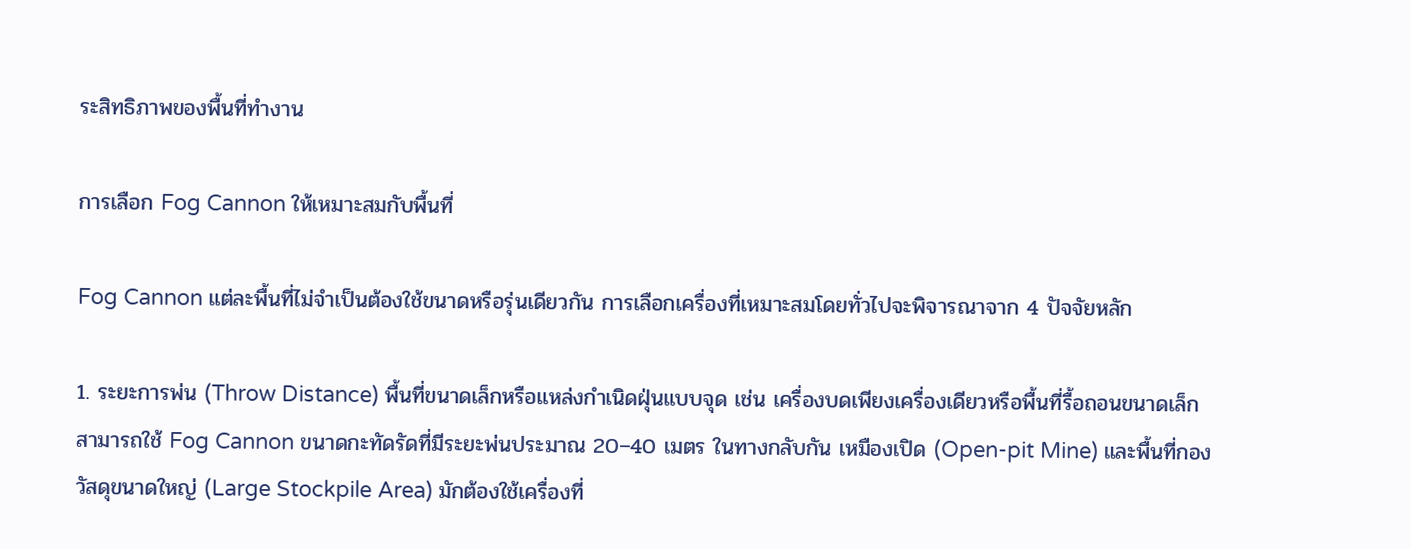ระสิทธิภาพของพื้นที่ทำงาน

การเลือก Fog Cannon ให้เหมาะสมกับพื้นที่

Fog Cannon แต่ละพื้นที่ไม่จำเป็นต้องใช้ขนาดหรือรุ่นเดียวกัน การเลือกเครื่องที่เหมาะสมโดยทั่วไปจะพิจารณาจาก 4 ปัจจัยหลัก

1. ระยะการพ่น (Throw Distance) พื้นที่ขนาดเล็กหรือแหล่งกำเนิดฝุ่นแบบจุด เช่น เครื่องบดเพียงเครื่องเดียวหรือพื้นที่รื้อถอนขนาดเล็ก สามารถใช้ Fog Cannon ขนาดกะทัดรัดที่มีระยะพ่นประมาณ 20–40 เมตร ในทางกลับกัน เหมืองเปิด (Open-pit Mine) และพื้นที่กองวัสดุขนาดใหญ่ (Large Stockpile Area) มักต้องใช้เครื่องที่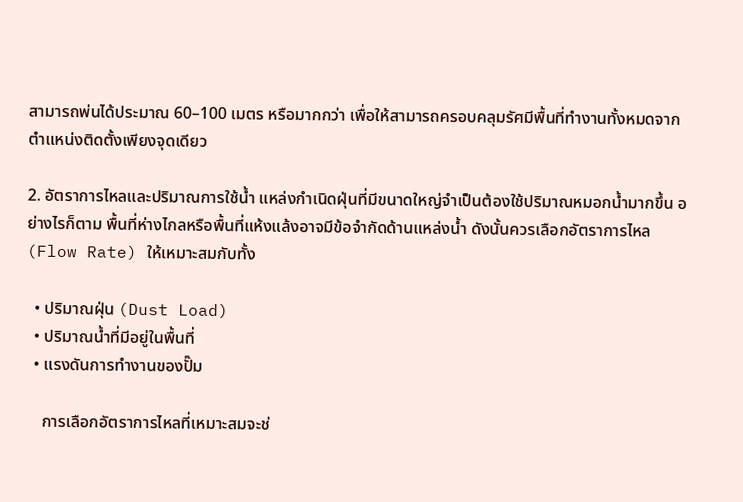สามารถพ่นได้ประมาณ 60–100 เมตร หรือมากกว่า เพื่อให้สามารถครอบคลุมรัศมีพื้นที่ทำงานทั้งหมดจากตำแหน่งติดตั้งเพียงจุดเดียว

2. อัตราการไหลและปริมาณการใช้น้ำ แหล่งกำเนิดฝุ่นที่มีขนาดใหญ่จำเป็นต้องใช้ปริมาณหมอกน้ำมากขึ้น อย่างไรก็ตาม พื้นที่ห่างไกลหรือพื้นที่แห้งแล้งอาจมีข้อจำกัดด้านแหล่งน้ำ ดังนั้นควรเลือกอัตราการไหล (Flow Rate) ให้เหมาะสมกับทั้ง

  • ปริมาณฝุ่น (Dust Load)
  • ปริมาณน้ำที่มีอยู่ในพื้นที่
  • แรงดันการทำงานของปั๊ม

    การเลือกอัตราการไหลที่เหมาะสมจะช่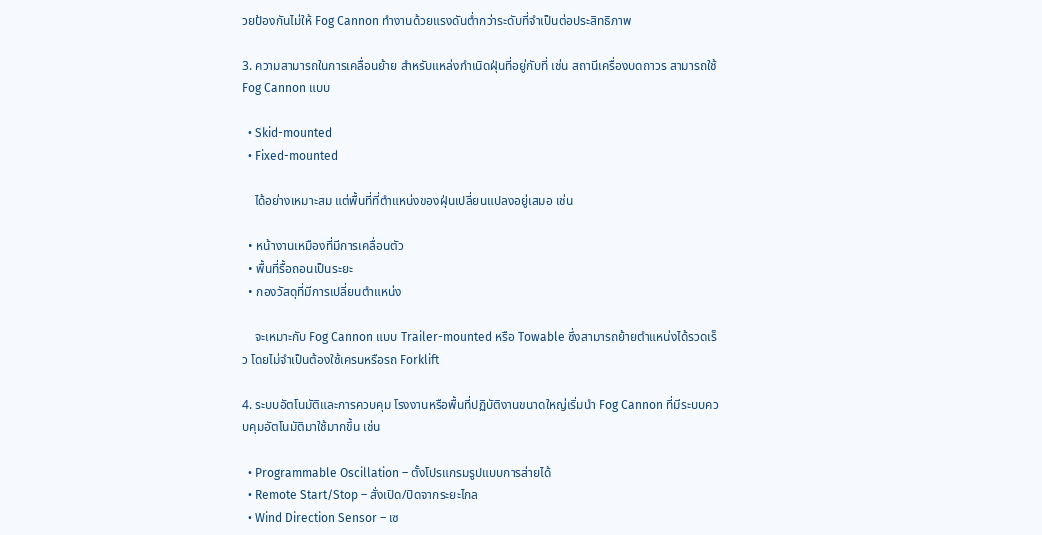วยป้องกันไม่ให้ Fog Cannon ทำงานด้วยแรงดันต่ำกว่าระดับที่จำเป็นต่อประสิทธิภาพ

3. ความสามารถในการเคลื่อนย้าย สำหรับแหล่งกำเนิดฝุ่นที่อยู่กับที่ เช่น สถานีเครื่องบดถาวร สามารถใช้ Fog Cannon แบบ

  • Skid-mounted
  • Fixed-mounted

    ได้อย่างเหมาะสม แต่พื้นที่ที่ตำแหน่งของฝุ่นเปลี่ยนแปลงอยู่เสมอ เช่น

  • หน้างานเหมืองที่มีการเคลื่อนตัว
  • พื้นที่รื้อถอนเป็นระยะ
  • กองวัสดุที่มีการเปลี่ยนตำแหน่ง

    จะเหมาะกับ Fog Cannon แบบ Trailer-mounted หรือ Towable ซึ่งสามารถย้ายตำแหน่งได้รวดเร็ว โดยไม่จำเป็นต้องใช้เครนหรือรถ Forklift

4. ระบบอัตโนมัติและการควบคุม โรงงานหรือพื้นที่ปฏิบัติงานขนาดใหญ่เริ่มนำ Fog Cannon ที่มีระบบควบคุมอัตโนมัติมาใช้มากขึ้น เช่น

  • Programmable Oscillation – ตั้งโปรแกรมรูปแบบการส่ายได้
  • Remote Start/Stop – สั่งเปิด/ปิดจากระยะไกล
  • Wind Direction Sensor – เซ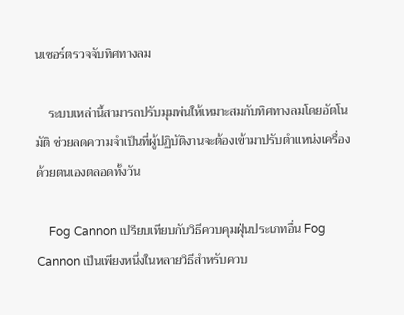นเซอร์ตรวจจับทิศทางลม

    ระบบเหล่านี้สามารถปรับมุมพ่นให้เหมาะสมกับทิศทางลมโดยอัตโนมัติ ช่วยลดความจำเป็นที่ผู้ปฏิบัติงานจะต้องเข้ามาปรับตำแหน่งเครื่องด้วยตนเองตลอดทั้งวัน

    Fog Cannon เปรียบเทียบกับวิธีควบคุมฝุ่นประเภทอื่น Fog Cannon เป็นเพียงหนึ่งในหลายวิธีสำหรับควบ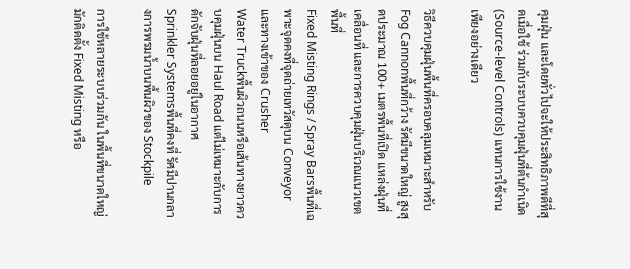คุมฝุ่น และโดยทั่วไปจะให้ประสิทธิภาพดีที่สุดเมื่อใช้ ร่วมกับระบบควบคุมฝุ่นที่ต้นกำเนิด (Source-level Controls) แทนการใช้งานเพียงอย่างเดียว

วิธีควบคุมฝุ่นพื้นที่ครอบคลุมเหมาะสำหรับ
Fog Cannonพื้นที่กว้าง รัศมีขนาดใหญ่ สูงสุดประมาณ 100+ เมตรพื้นที่เปิด แหล่งฝุ่นที่เคลื่อนที่ และการควบคุมฝุ่นบริเวณแนวเขตพื้นที่
Fixed Misting Rings / Spray Barsพื้นที่เฉพาะจุดคงที่จุดถ่ายเทวัสดุบน Conveyor และทางเข้าของ Crusher
Water Truckพื้นผิวถนนหรือเส้นทางยาวควบคุมฝุ่นบน Haul Road แต่ไม่เหมาะกับการดักจับฝุ่นที่ลอยอยู่ในอากาศ
Sprinkler Systemsพื้นที่คงที่ รัศมีปานกลางการพรมน้ำบนพื้นผิวของ Stockpile

การใช้หลายระบบร่วมกัน ในพื้นที่ขนาดใหญ่ มักติดตั้ง Fixed Misting หรือ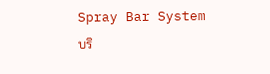Spray Bar System บริ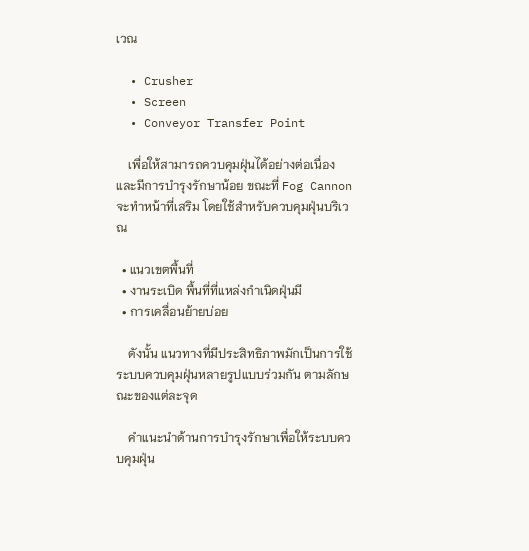เวณ

  • Crusher
  • Screen
  • Conveyor Transfer Point

    เพื่อให้สามารถควบคุมฝุ่นได้อย่างต่อเนื่องและมีการบำรุงรักษาน้อย ขณะที่ Fog Cannon จะทำหน้าที่เสริม โดยใช้สำหรับควบคุมฝุ่นบริเวณ

  • แนวเขตพื้นที่
  • งานระเบิด พื้นที่ที่แหล่งกำเนิดฝุ่นมี
  • การเคลื่อนย้ายบ่อย

    ดังนั้น แนวทางที่มีประสิทธิภาพมักเป็นการใช้ระบบควบคุมฝุ่นหลายรูปแบบร่วมกัน ตามลักษณะของแต่ละจุด

    คำแนะนำด้านการบำรุงรักษาเพื่อให้ระบบควบคุมฝุ่น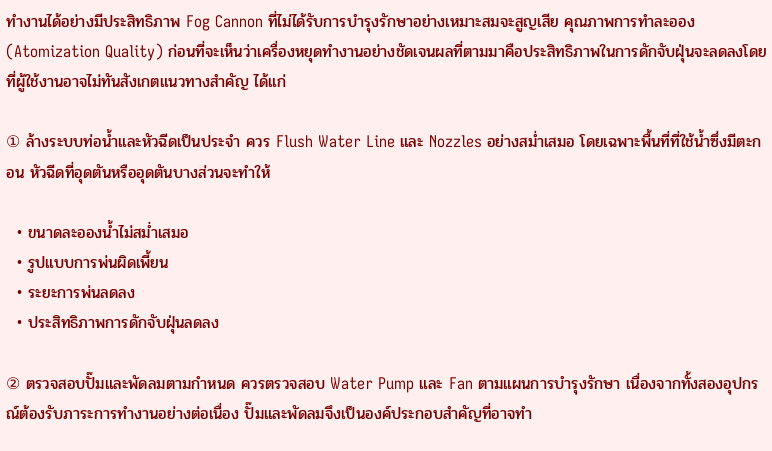ทำงานได้อย่างมีประสิทธิภาพ Fog Cannon ที่ไม่ได้รับการบำรุงรักษาอย่างเหมาะสมจะสูญเสีย คุณภาพการทำละออง (Atomization Quality) ก่อนที่จะเห็นว่าเครื่องหยุดทำงานอย่างชัดเจนผลที่ตามมาคือประสิทธิภาพในการดักจับฝุ่นจะลดลงโดยที่ผู้ใช้งานอาจไม่ทันสังเกตแนวทางสำคัญ ได้แก่

① ล้างระบบท่อน้ำและหัวฉีดเป็นประจำ ควร Flush Water Line และ Nozzles อย่างสม่ำเสมอ โดยเฉพาะพื้นที่ที่ใช้น้ำซึ่งมีตะกอน หัวฉีดที่อุดตันหรืออุดตันบางส่วนจะทำให้

  • ขนาดละอองน้ำไม่สม่ำเสมอ
  • รูปแบบการพ่นผิดเพี้ยน
  • ระยะการพ่นลดลง
  • ประสิทธิภาพการดักจับฝุ่นลดลง

② ตรวจสอบปั๊มและพัดลมตามกำหนด ควรตรวจสอบ Water Pump และ Fan ตามแผนการบำรุงรักษา เนื่องจากทั้งสองอุปกรณ์ต้องรับภาระการทำงานอย่างต่อเนื่อง ปั๊มและพัดลมจึงเป็นองค์ประกอบสำคัญที่อาจทำ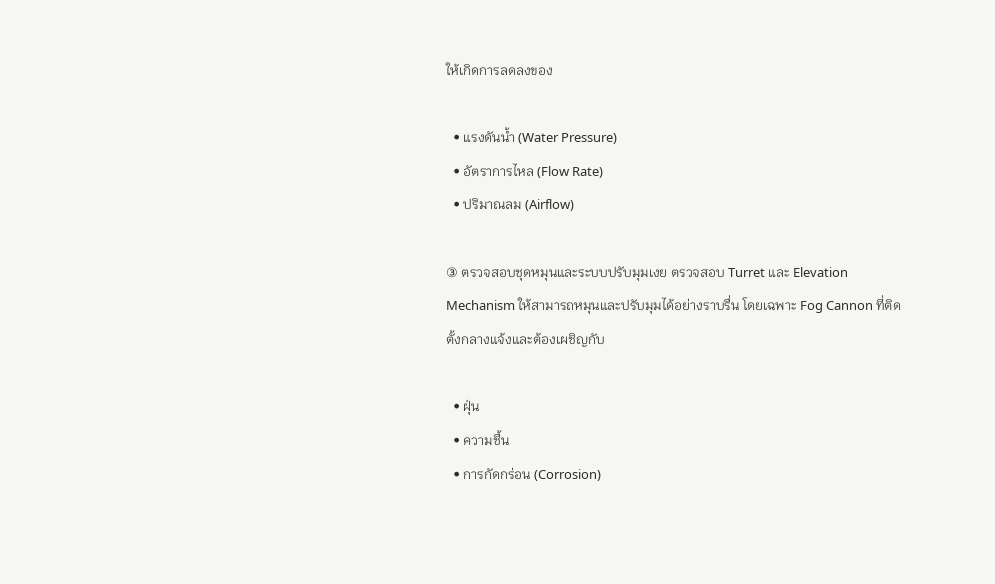ให้เกิดการลดลงของ

  • แรงดันน้ำ (Water Pressure)
  • อัตราการไหล (Flow Rate)
  • ปริมาณลม (Airflow)

③ ตรวจสอบชุดหมุนและระบบปรับมุมเงย ตรวจสอบ Turret และ Elevation Mechanism ให้สามารถหมุนและปรับมุมได้อย่างราบรื่น โดยเฉพาะ Fog Cannon ที่ติดตั้งกลางแจ้งและต้องเผชิญกับ

  • ฝุ่น
  • ความชื้น
  • การกัดกร่อน (Corrosion)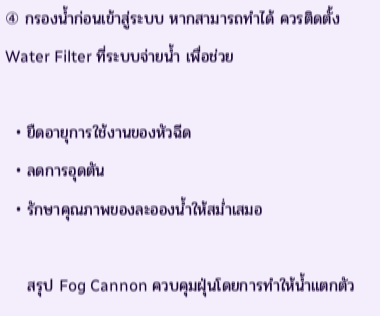④ กรองน้ำก่อนเข้าสู่ระบบ หากสามารถทำได้ ควรติดตั้ง Water Filter ที่ระบบจ่ายน้ำ เพื่อช่วย

  • ยืดอายุการใช้งานของหัวฉีด
  • ลดการอุดตัน
  • รักษาคุณภาพของละอองน้ำให้สม่ำเสมอ

    สรุป Fog Cannon ควบคุมฝุ่นโดยการทำให้น้ำแตกตัว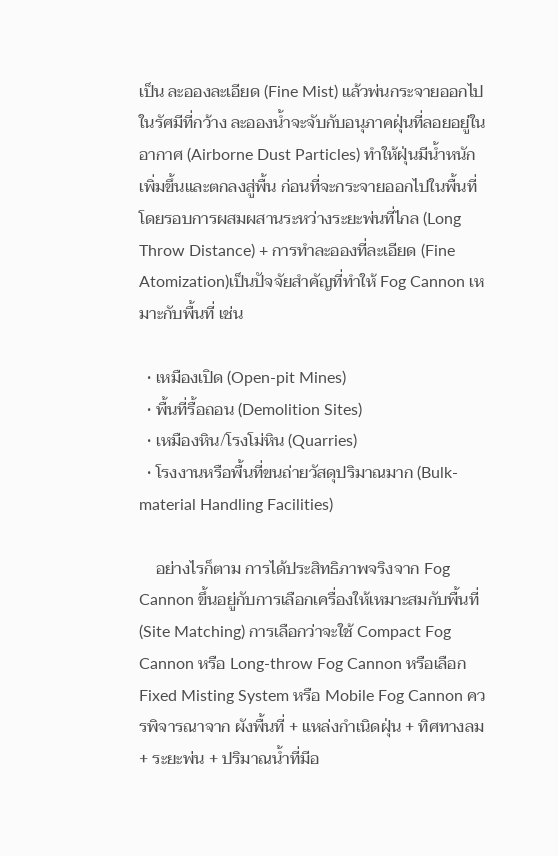เป็น ละอองละเอียด (Fine Mist) แล้วพ่นกระจายออกไปในรัศมีที่กว้าง ละอองน้ำจะจับกับอนุภาคฝุ่นที่ลอยอยู่ในอากาศ (Airborne Dust Particles) ทำให้ฝุ่นมีน้ำหนักเพิ่มขึ้นและตกลงสู่พื้น ก่อนที่จะกระจายออกไปในพื้นที่โดยรอบการผสมผสานระหว่างระยะพ่นที่ไกล (Long Throw Distance) + การทำละอองที่ละเอียด (Fine Atomization)เป็นปัจจัยสำคัญที่ทำให้ Fog Cannon เหมาะกับพื้นที่ เช่น

  • เหมืองเปิด (Open-pit Mines)
  • พื้นที่รื้อถอน (Demolition Sites)
  • เหมืองหิน/โรงโม่หิน (Quarries)
  • โรงงานหรือพื้นที่ขนถ่ายวัสดุปริมาณมาก (Bulk-material Handling Facilities)

    อย่างไรก็ตาม การได้ประสิทธิภาพจริงจาก Fog Cannon ขึ้นอยู่กับการเลือกเครื่องให้เหมาะสมกับพื้นที่ (Site Matching) การเลือกว่าจะใช้ Compact Fog Cannon หรือ Long-throw Fog Cannon หรือเลือก Fixed Misting System หรือ Mobile Fog Cannon ควรพิจารณาจาก ผังพื้นที่ + แหล่งกำเนิดฝุ่น + ทิศทางลม + ระยะพ่น + ปริมาณน้ำที่มีอ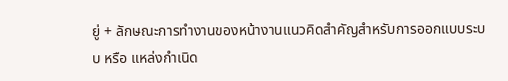ยู่ + ลักษณะการทำงานของหน้างานแนวคิดสำคัญสำหรับการออกแบบระบบ หรือ แหล่งกำเนิด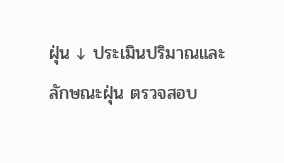ฝุ่น ↓ ประเมินปริมาณและลักษณะฝุ่น ตรวจสอบ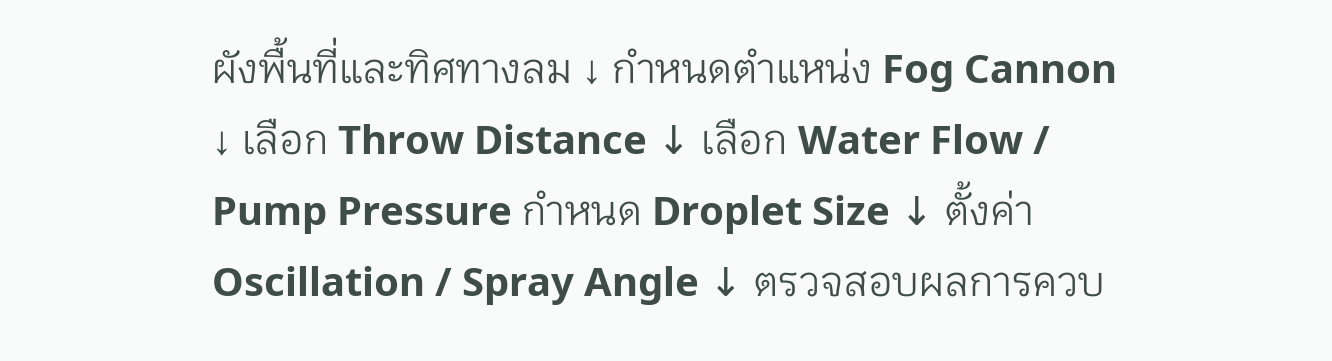ผังพื้นที่และทิศทางลม ↓ กำหนดตำแหน่ง Fog Cannon ↓ เลือก Throw Distance ↓ เลือก Water Flow / Pump Pressure กำหนด Droplet Size ↓ ตั้งค่า Oscillation / Spray Angle ↓ ตรวจสอบผลการควบ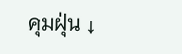คุมฝุ่น ↓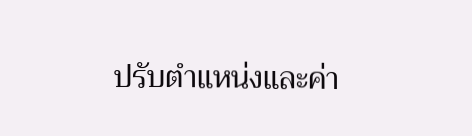ปรับตำแหน่งและค่า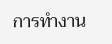การทำงาน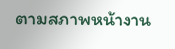ตามสภาพหน้างาน